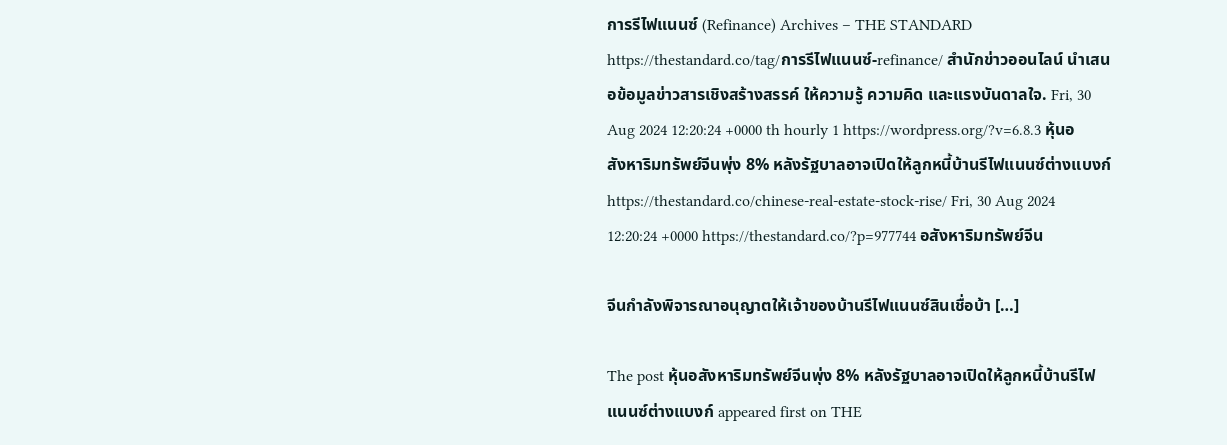การรีไฟแนนซ์ (Refinance) Archives – THE STANDARD https://thestandard.co/tag/การรีไฟแนนซ์-refinance/ สำนักข่าวออนไลน์ นำเสนอข้อมูลข่าวสารเชิงสร้างสรรค์ ให้ความรู้ ความคิด และแรงบันดาลใจ. Fri, 30 Aug 2024 12:20:24 +0000 th hourly 1 https://wordpress.org/?v=6.8.3 หุ้นอสังหาริมทรัพย์จีนพุ่ง 8% หลังรัฐบาลอาจเปิดให้ลูกหนี้บ้านรีไฟแนนซ์ต่างแบงก์ https://thestandard.co/chinese-real-estate-stock-rise/ Fri, 30 Aug 2024 12:20:24 +0000 https://thestandard.co/?p=977744 อสังหาริมทรัพย์จีน

จีนกำลังพิจารณาอนุญาตให้เจ้าของบ้านรีไฟแนนซ์สินเชื่อบ้า […]

The post หุ้นอสังหาริมทรัพย์จีนพุ่ง 8% หลังรัฐบาลอาจเปิดให้ลูกหนี้บ้านรีไฟแนนซ์ต่างแบงก์ appeared first on THE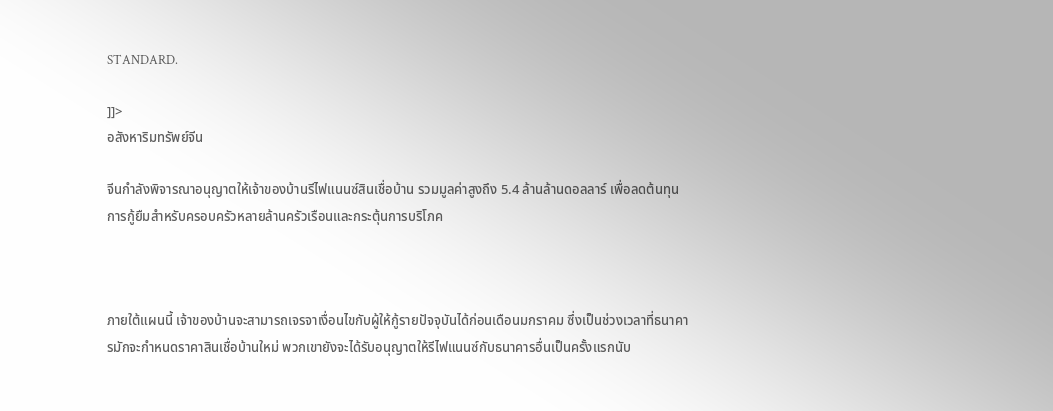STANDARD.

]]>
อสังหาริมทรัพย์จีน

จีนกำลังพิจารณาอนุญาตให้เจ้าของบ้านรีไฟแนนซ์สินเชื่อบ้าน รวมมูลค่าสูงถึง 5.4 ล้านล้านดอลลาร์ เพื่อลดต้นทุนการกู้ยืมสำหรับครอบครัวหลายล้านครัวเรือนและกระตุ้นการบริโภค



ภายใต้แผนนี้ เจ้าของบ้านจะสามารถเจรจาเงื่อนไขกับผู้ให้กู้รายปัจจุบันได้ก่อนเดือนมกราคม ซึ่งเป็นช่วงเวลาที่ธนาคารมักจะกำหนดราคาสินเชื่อบ้านใหม่ พวกเขายังจะได้รับอนุญาตให้รีไฟแนนซ์กับธนาคารอื่นเป็นครั้งแรกนับ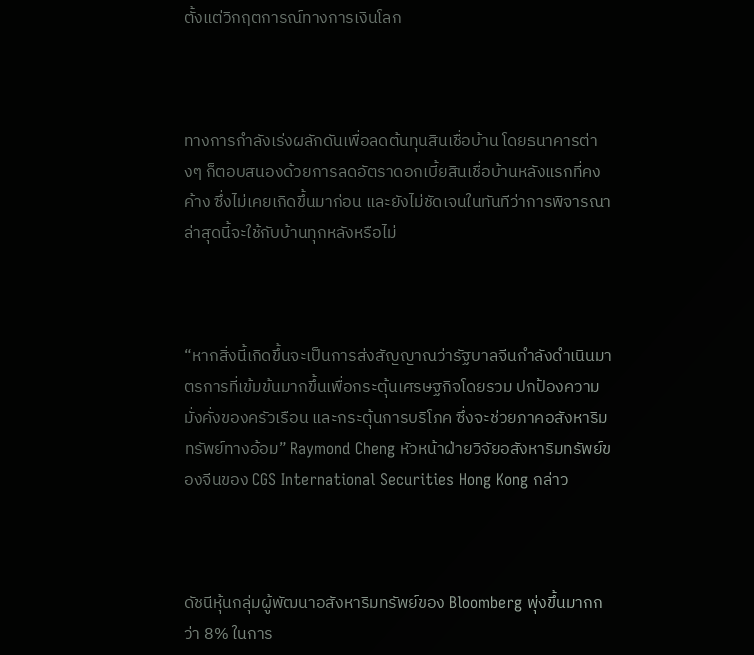ตั้งแต่วิกฤตการณ์ทางการเงินโลก



ทางการกำลังเร่งผลักดันเพื่อลดต้นทุนสินเชื่อบ้าน โดยธนาคารต่างๆ ก็ตอบสนองด้วยการลดอัตราดอกเบี้ยสินเชื่อบ้านหลังแรกที่คงค้าง ซึ่งไม่เคยเกิดขึ้นมาก่อน และยังไม่ชัดเจนในทันทีว่าการพิจารณาล่าสุดนี้จะใช้กับบ้านทุกหลังหรือไม่



“หากสิ่งนี้เกิดขึ้นจะเป็นการส่งสัญญาณว่ารัฐบาลจีนกำลังดำเนินมาตรการที่เข้มข้นมากขึ้นเพื่อกระตุ้นเศรษฐกิจโดยรวม ปกป้องความมั่งคั่งของครัวเรือน และกระตุ้นการบริโภค ซึ่งจะช่วยภาคอสังหาริมทรัพย์ทางอ้อม” Raymond Cheng หัวหน้าฝ่ายวิจัยอสังหาริมทรัพย์ของจีนของ CGS International Securities Hong Kong กล่าว



ดัชนีหุ้นกลุ่มผู้พัฒนาอสังหาริมทรัพย์ของ Bloomberg พุ่งขึ้นมากกว่า 8% ในการ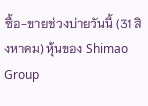ซื้อ-ขายช่วงบ่ายวันนี้ (31 สิงหาคม) หุ้นของ Shimao Group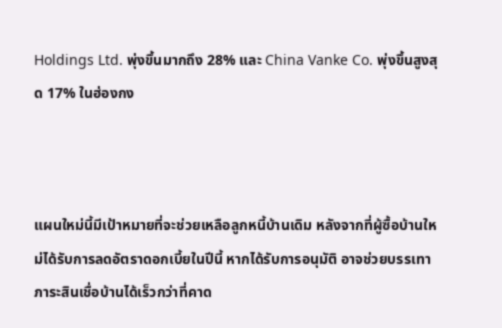Holdings Ltd. พุ่งขึ้นมากถึง 28% และ China Vanke Co. พุ่งขึ้นสูงสุด 17% ในฮ่องกง



แผนใหม่นี้มีเป้าหมายที่จะช่วยเหลือลูกหนี้บ้านเดิม หลังจากที่ผู้ซื้อบ้านใหม่ได้รับการลดอัตราดอกเบี้ยในปีนี้ หากได้รับการอนุมัติ อาจช่วยบรรเทาภาระสินเชื่อบ้านได้เร็วกว่าที่คาด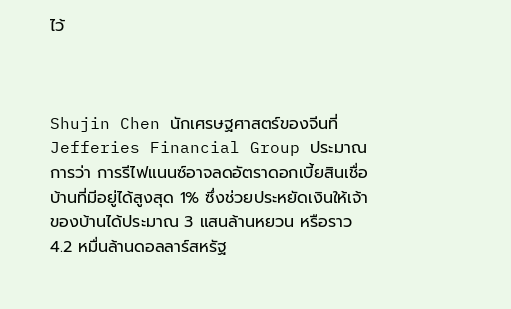ไว้



Shujin Chen นักเศรษฐศาสตร์ของจีนที่ Jefferies Financial Group ประมาณการว่า การรีไฟแนนซ์อาจลดอัตราดอกเบี้ยสินเชื่อบ้านที่มีอยู่ได้สูงสุด 1% ซึ่งช่วยประหยัดเงินให้เจ้าของบ้านได้ประมาณ 3 แสนล้านหยวน หรือราว 4.2 หมื่นล้านดอลลาร์สหรัฐ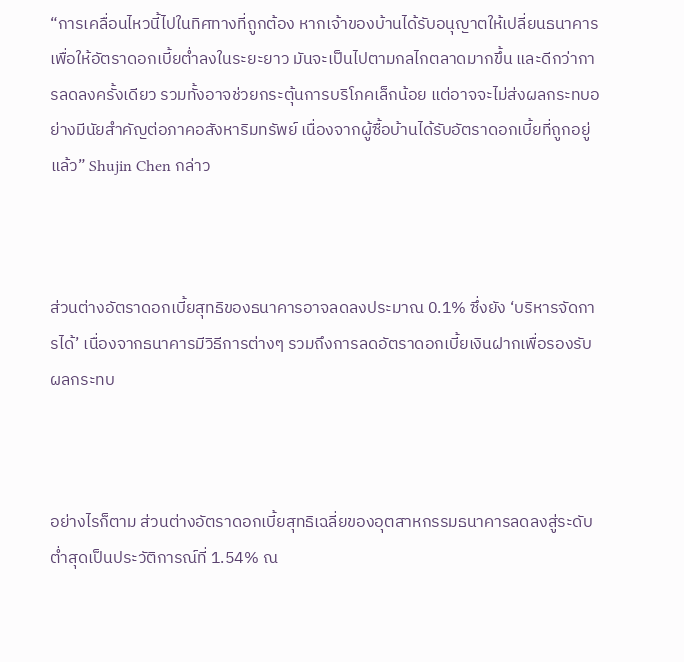“การเคลื่อนไหวนี้ไปในทิศทางที่ถูกต้อง หากเจ้าของบ้านได้รับอนุญาตให้เปลี่ยนธนาคารเพื่อให้อัตราดอกเบี้ยต่ำลงในระยะยาว มันจะเป็นไปตามกลไกตลาดมากขึ้น และดีกว่าการลดลงครั้งเดียว รวมทั้งอาจช่วยกระตุ้นการบริโภคเล็กน้อย แต่อาจจะไม่ส่งผลกระทบอย่างมีนัยสำคัญต่อภาคอสังหาริมทรัพย์ เนื่องจากผู้ซื้อบ้านได้รับอัตราดอกเบี้ยที่ถูกอยู่แล้ว” Shujin Chen กล่าว



ส่วนต่างอัตราดอกเบี้ยสุทธิของธนาคารอาจลดลงประมาณ 0.1% ซึ่งยัง ‘บริหารจัดการได้’ เนื่องจากธนาคารมีวิธีการต่างๆ รวมถึงการลดอัตราดอกเบี้ยเงินฝากเพื่อรองรับผลกระทบ



อย่างไรก็ตาม ส่วนต่างอัตราดอกเบี้ยสุทธิเฉลี่ยของอุตสาหกรรมธนาคารลดลงสู่ระดับต่ำสุดเป็นประวัติการณ์ที่ 1.54% ณ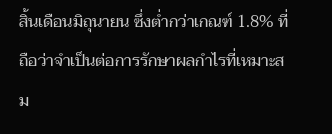สิ้นเดือนมิถุนายน ซึ่งต่ำกว่าเกณฑ์ 1.8% ที่ถือว่าจำเป็นต่อการรักษาผลกำไรที่เหมาะสม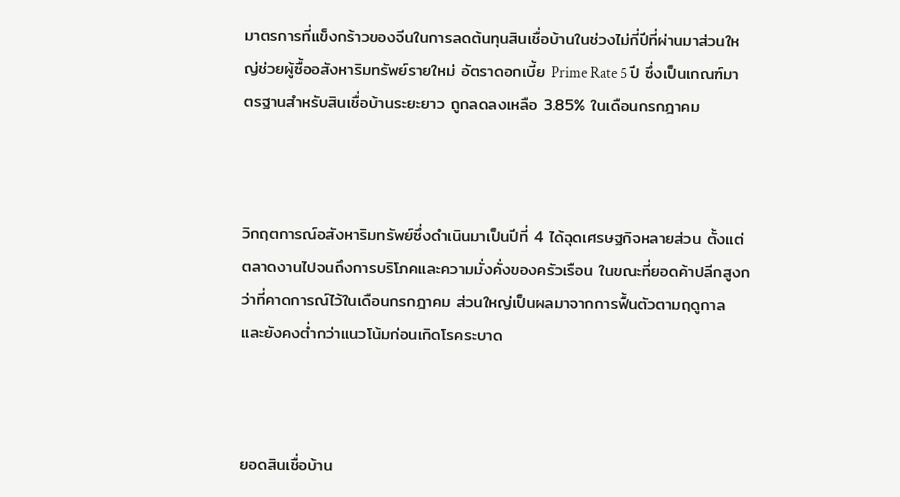มาตรการที่แข็งกร้าวของจีนในการลดต้นทุนสินเชื่อบ้านในช่วงไม่กี่ปีที่ผ่านมาส่วนใหญ่ช่วยผู้ซื้ออสังหาริมทรัพย์รายใหม่ อัตราดอกเบี้ย Prime Rate 5 ปี ซึ่งเป็นเกณฑ์มาตรฐานสำหรับสินเชื่อบ้านระยะยาว ถูกลดลงเหลือ 3.85% ในเดือนกรกฎาคม



วิกฤตการณ์อสังหาริมทรัพย์ซึ่งดำเนินมาเป็นปีที่ 4 ได้ฉุดเศรษฐกิจหลายส่วน ตั้งแต่ตลาดงานไปจนถึงการบริโภคและความมั่งคั่งของครัวเรือน ในขณะที่ยอดค้าปลีกสูงกว่าที่คาดการณ์ไว้ในเดือนกรกฎาคม ส่วนใหญ่เป็นผลมาจากการฟื้นตัวตามฤดูกาล และยังคงต่ำกว่าแนวโน้มก่อนเกิดโรคระบาด



ยอดสินเชื่อบ้าน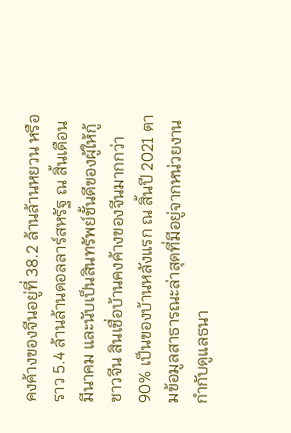คงค้างของจีนอยู่ที่ 38.2 ล้านล้านหยวน หรือราว 5.4 ล้านล้านดอลลาร์สหรัฐ ณ สิ้นเดือนมีนาคม และนับเป็นสินทรัพย์ชั้นดีของผู้ให้กู้ชาวจีน สินเชื่อบ้านคงค้างของจีนมากกว่า 90% เป็นของบ้านหลังแรก ณ สิ้นปี 2021 ตามข้อมูลสาธารณะล่าสุดที่มีอยู่จากหน่วยงานกำกับดูแลธนา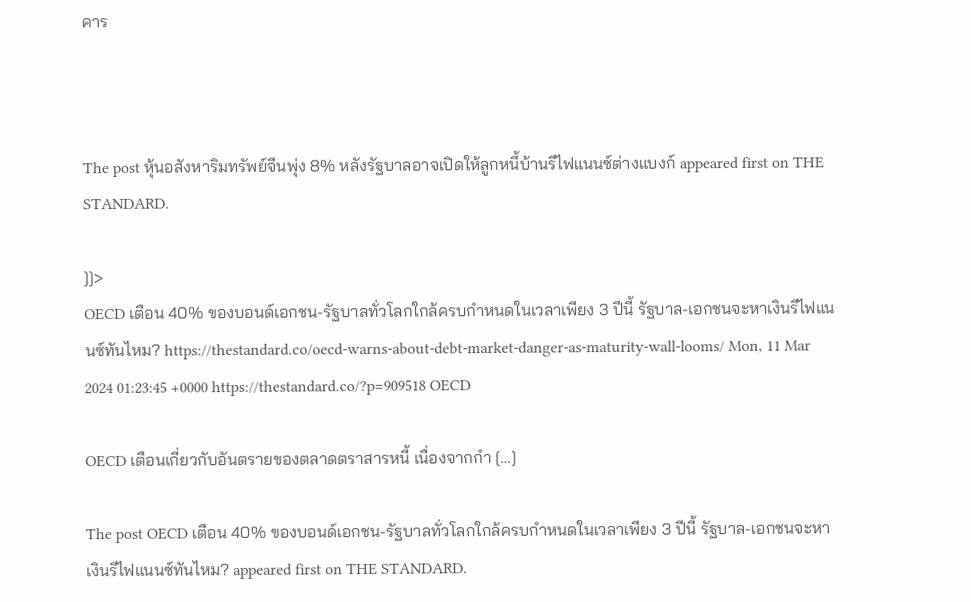คาร



The post หุ้นอสังหาริมทรัพย์จีนพุ่ง 8% หลังรัฐบาลอาจเปิดให้ลูกหนี้บ้านรีไฟแนนซ์ต่างแบงก์ appeared first on THE STANDARD.

]]>
OECD เตือน 40% ของบอนด์เอกชน-รัฐบาลทั่วโลกใกล้ครบกำหนดในเวลาเพียง 3 ปีนี้ รัฐบาล-เอกชนจะหาเงินรีไฟแนนซ์ทันไหม? https://thestandard.co/oecd-warns-about-debt-market-danger-as-maturity-wall-looms/ Mon, 11 Mar 2024 01:23:45 +0000 https://thestandard.co/?p=909518 OECD

OECD เตือนเกี่ยวกับอันตรายของตลาดตราสารหนี้ เนื่องจากกำ […]

The post OECD เตือน 40% ของบอนด์เอกชน-รัฐบาลทั่วโลกใกล้ครบกำหนดในเวลาเพียง 3 ปีนี้ รัฐบาล-เอกชนจะหาเงินรีไฟแนนซ์ทันไหม? appeared first on THE STANDARD.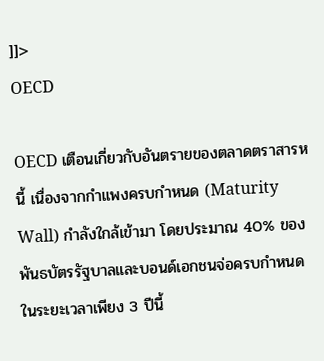]]>
OECD

OECD เตือนเกี่ยวกับอันตรายของตลาดตราสารหนี้ เนื่องจากกำแพงครบกำหนด (Maturity Wall) กำลังใกล้เข้ามา โดยประมาณ 40% ของพันธบัตรรัฐบาลและบอนด์เอกชนจ่อครบกำหนดในระยะเวลาเพียง 3 ปีนี้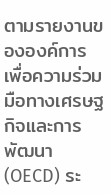ตามรายงานขององค์การเพื่อความร่วมมือทางเศรษฐกิจและการพัฒนา (OECD) ระ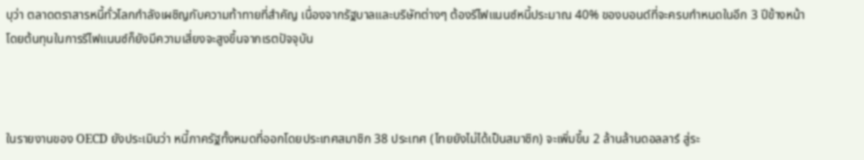บุว่า ตลาดตราสารหนี้ทั่วโลกกำลังเผชิญกับความท้าทายที่สำคัญ เนื่องจากรัฐบาลและบริษัทต่างๆ ต้องรีไฟแนนซ์หนี้ประมาณ 40% ของบอนด์ที่จะครบกำหนดในอีก 3 ปีข้างหน้า โดยต้นทุนในการรีไฟแนนซ์ก็ยังมีความเสี่ยงจะสูงขึ้นจากเรตปัจจุบัน



ในรายงานของ OECD ยังประเมินว่า หนี้ภาครัฐทั้งหมดที่ออกโดยประเทศสมาชิก 38 ประเทศ (ไทยยังไม่ได้เป็นสมาชิก) จะเพิ่มขึ้น 2 ล้านล้านดอลลาร์ สู่ระ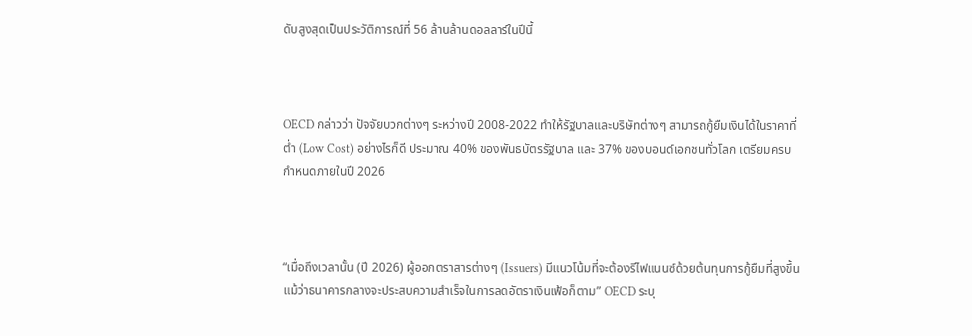ดับสูงสุดเป็นประวัติการณ์ที่ 56 ล้านล้านดอลลาร์ในปีนี้



OECD กล่าวว่า ปัจจัยบวกต่างๆ ระหว่างปี 2008-2022 ทำให้รัฐบาลและบริษัทต่างๆ สามารถกู้ยืมเงินได้ในราคาที่ต่ำ (Low Cost) อย่างไรก็ดี ประมาณ 40% ของพันธบัตรรัฐบาล และ 37% ของบอนด์เอกชนทั่วโลก เตรียมครบกำหนดภายในปี 2026



“เมื่อถึงเวลานั้น (ปี 2026) ผู้ออกตราสารต่างๆ (Issuers) มีแนวโน้มที่จะต้องรีไฟแนนซ์ด้วยต้นทุนการกู้ยืมที่สูงขึ้น แม้ว่าธนาคารกลางจะประสบความสำเร็จในการลดอัตราเงินเฟ้อก็ตาม” OECD ระบุ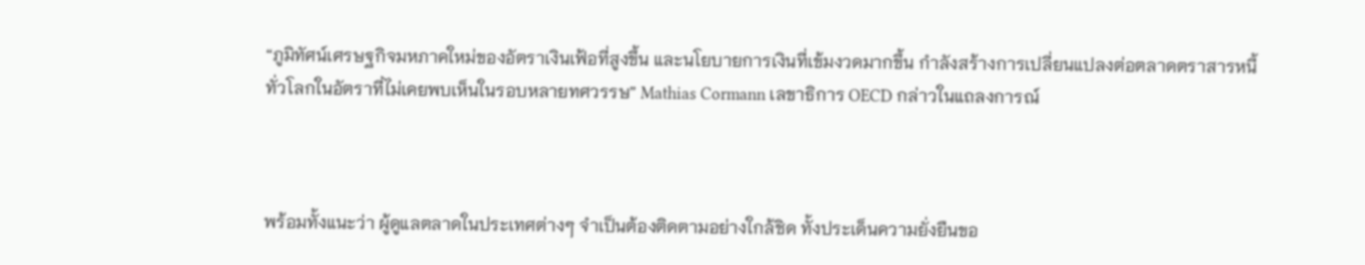“ภูมิทัศน์เศรษฐกิจมหภาคใหม่ของอัตราเงินเฟ้อที่สูงขึ้น และนโยบายการเงินที่เข้มงวดมากขึ้น กำลังสร้างการเปลี่ยนแปลงต่อตลาดตราสารหนี้ทั่วโลกในอัตราที่ไม่เคยพบเห็นในรอบหลายทศวรรษ” Mathias Cormann เลขาธิการ OECD กล่าวในแถลงการณ์



พร้อมทั้งแนะว่า ผู้ดูแลตลาดในประเทศต่างๆ จำเป็นต้องติดตามอย่างใกล้ชิด ทั้งประเด็นความยั่งยืนขอ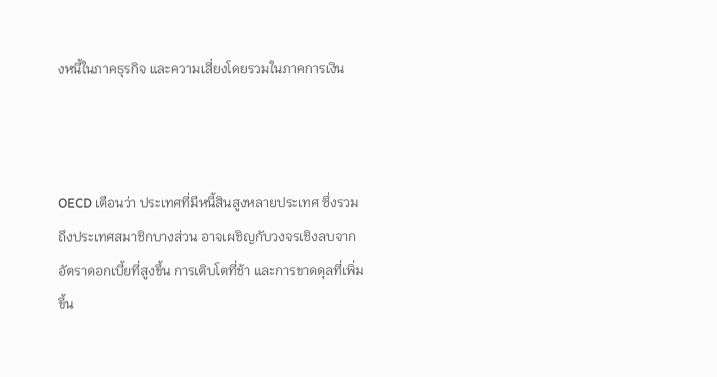งหนี้ในภาคธุรกิจ และความเสี่ยงโดยรวมในภาคการเงิน



OECD เตือนว่า ประเทศที่มีหนี้สินสูงหลายประเทศ ซึ่งรวมถึงประเทศสมาชิกบางส่วน อาจเผชิญกับวงจรเชิงลบจากอัตราดอกเบี้ยที่สูงขึ้น การเติบโตที่ช้า และการขาดดุลที่เพิ่มขึ้น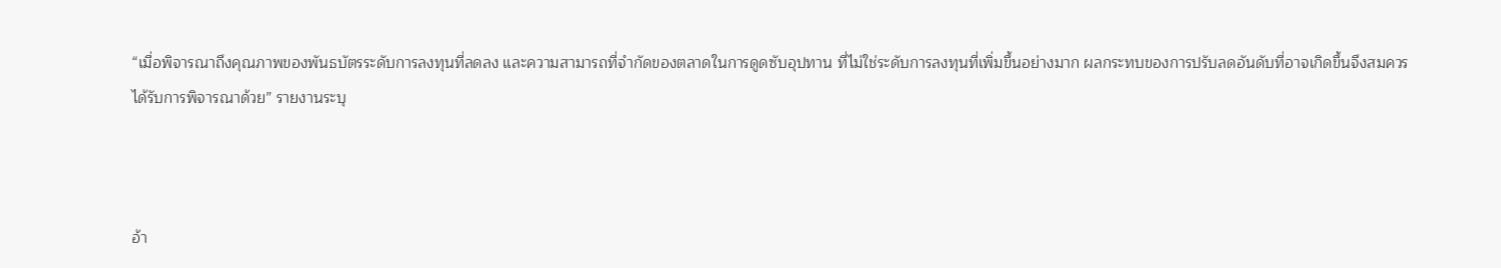“เมื่อพิจารณาถึงคุณภาพของพันธบัตรระดับการลงทุนที่ลดลง และความสามารถที่จำกัดของตลาดในการดูดซับอุปทาน ที่ไม่ใช่ระดับการลงทุนที่เพิ่มขึ้นอย่างมาก ผลกระทบของการปรับลดอันดับที่อาจเกิดขึ้นจึงสมควรได้รับการพิจารณาด้วย” รายงานระบุ



อ้า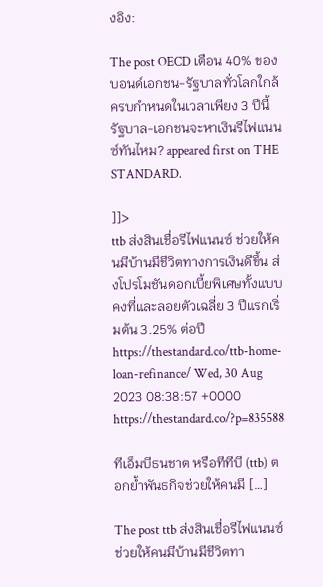งอิง:

The post OECD เตือน 40% ของบอนด์เอกชน-รัฐบาลทั่วโลกใกล้ครบกำหนดในเวลาเพียง 3 ปีนี้ รัฐบาล-เอกชนจะหาเงินรีไฟแนนซ์ทันไหม? appeared first on THE STANDARD.

]]>
ttb ส่งสินเชื่อรีไฟแนนซ์ ช่วยให้คนมีบ้านมีชีวิตทางการเงินดีขึ้น ส่งโปรโมชันดอกเบี้ยพิเศษทั้งแบบคงที่และลอยตัวเฉลี่ย 3 ปีแรกเริ่มต้น 3.25% ต่อปี https://thestandard.co/ttb-home-loan-refinance/ Wed, 30 Aug 2023 08:38:57 +0000 https://thestandard.co/?p=835588

ทีเอ็มบีธนชาต หรือทีทีบี (ttb) ตอกย้ำพันธกิจช่วยให้คนมี […]

The post ttb ส่งสินเชื่อรีไฟแนนซ์ ช่วยให้คนมีบ้านมีชีวิตทา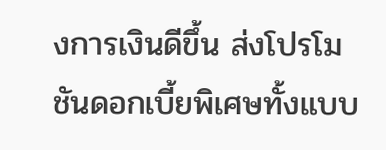งการเงินดีขึ้น ส่งโปรโมชันดอกเบี้ยพิเศษทั้งแบบ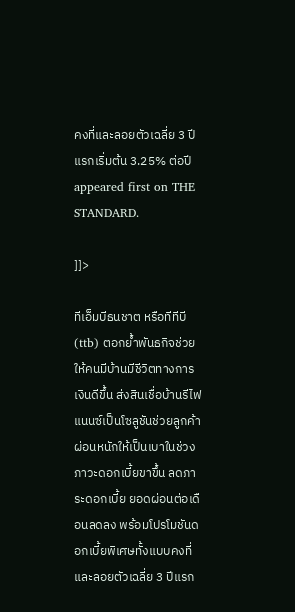คงที่และลอยตัวเฉลี่ย 3 ปีแรกเริ่มต้น 3.25% ต่อปี appeared first on THE STANDARD.

]]>

ทีเอ็มบีธนชาต หรือทีทีบี (ttb) ตอกย้ำพันธกิจช่วยให้คนมีบ้านมีชีวิตทางการเงินดีขึ้น ส่งสินเชื่อบ้านรีไฟแนนซ์เป็นโซลูชันช่วยลูกค้าผ่อนหนักให้เป็นเบาในช่วงภาวะดอกเบี้ยขาขึ้น ลดภาระดอกเบี้ย ยอดผ่อนต่อเดือนลดลง พร้อมโปรโมชันดอกเบี้ยพิเศษทั้งแบบคงที่และลอยตัวเฉลี่ย 3 ปีแรก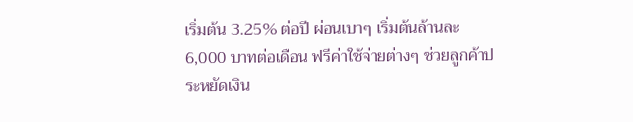เริ่มต้น 3.25% ต่อปี ผ่อนเบาๆ เริ่มต้นล้านละ 6,000 บาทต่อเดือน ฟรีค่าใช้จ่ายต่างๆ ช่วยลูกค้าประหยัดเงิน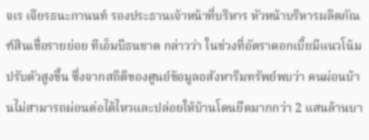จเร เจียรธนะกานนท์ รองประธานเจ้าหน้าที่บริหาร หัวหน้าบริหารผลิตภัณฑ์สินเชื่อรายย่อย ทีเอ็มบีธนชาต กล่าวว่า ในช่วงที่อัตราดอกเบี้ยมีแนวโน้มปรับตัวสูงขึ้น ซึ่งจากสถิติของศูนย์ข้อมูลอสังหาริมทรัพย์พบว่า คนผ่อนบ้านไม่สามารถผ่อนต่อได้ไหวและปล่อยให้บ้านโดนยึดมากกว่า 2 แสนล้านบา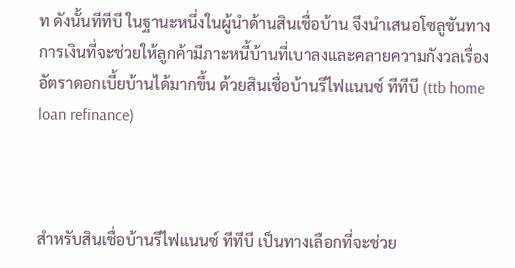ท ดังนั้นทีทีบี ในฐานะหนึ่งในผู้นำด้านสินเชื่อบ้าน จึงนำเสนอโซลูชันทางการเงินที่จะช่วยให้ลูกค้ามีภาะหนี้บ้านที่เบาลงและคลายความกังวลเรื่องอัตราดอกเบี้ยบ้านได้มากขึ้น ด้วยสินเชื่อบ้านรีไฟแนนซ์ ทีทีบี (ttb home loan refinance)



สำหรับสินเชื่อบ้านรีไฟแนนซ์ ทีทีบี เป็นทางเลือกที่จะช่วย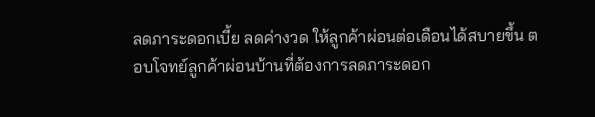ลดภาระดอกเบี้ย ลดค่างวด ให้ลูกค้าผ่อนต่อเดือนได้สบายขึ้น ตอบโจทย์ลูกค้าผ่อนบ้านที่ต้องการลดภาระดอก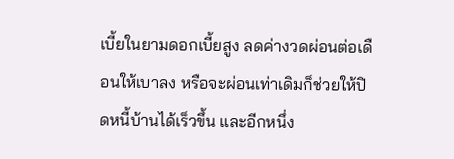เบี้ยในยามดอกเบี้ยสูง ลดค่างวดผ่อนต่อเดือนให้เบาลง หรือจะผ่อนเท่าเดิมก็ช่วยให้ปิดหนี้บ้านได้เร็วขึ้น และอีกหนึ่ง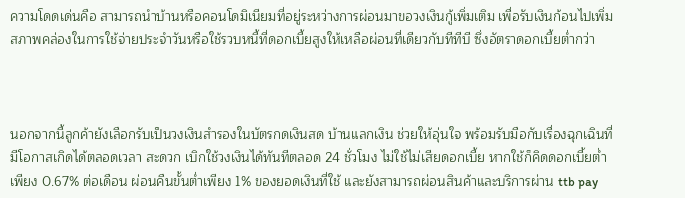ความโดดเด่นคือ สามารถนำบ้านหรือคอนโดมิเนียมที่อยู่ระหว่างการผ่อนมาขอวงเงินกู้เพิ่มเติม เพื่อรับเงินก้อนไปเพิ่มสภาพคล่องในการใช้จ่ายประจำวันหรือใช้รวบหนี้ที่ดอกเบี้ยสูงให้เหลือผ่อนที่เดียวกับทีทีบี ซึ่งอัตราดอกเบี้ยต่ำกว่า



นอกจากนี้ลูกค้ายังเลือกรับเป็นวงเงินสำรองในบัตรกดเงินสด บ้านแลกเงิน ช่วยให้อุ่นใจ พร้อมรับมือกับเรื่องฉุกเฉินที่มีโอกาสเกิดได้ตลอดเวลา สะดวก เบิกใช้วงเงินได้ทันทีตลอด 24 ชั่วโมง ไม่ใช้ไม่เสียดอกเบี้ย หากใช้ก็คิดดอกเบี้ยต่ำเพียง 0.67% ต่อเดือน ผ่อนคืนขั้นต่ำเพียง 1% ของยอดเงินที่ใช้ และยังสามารถผ่อนสินค้าและบริการผ่าน ttb pay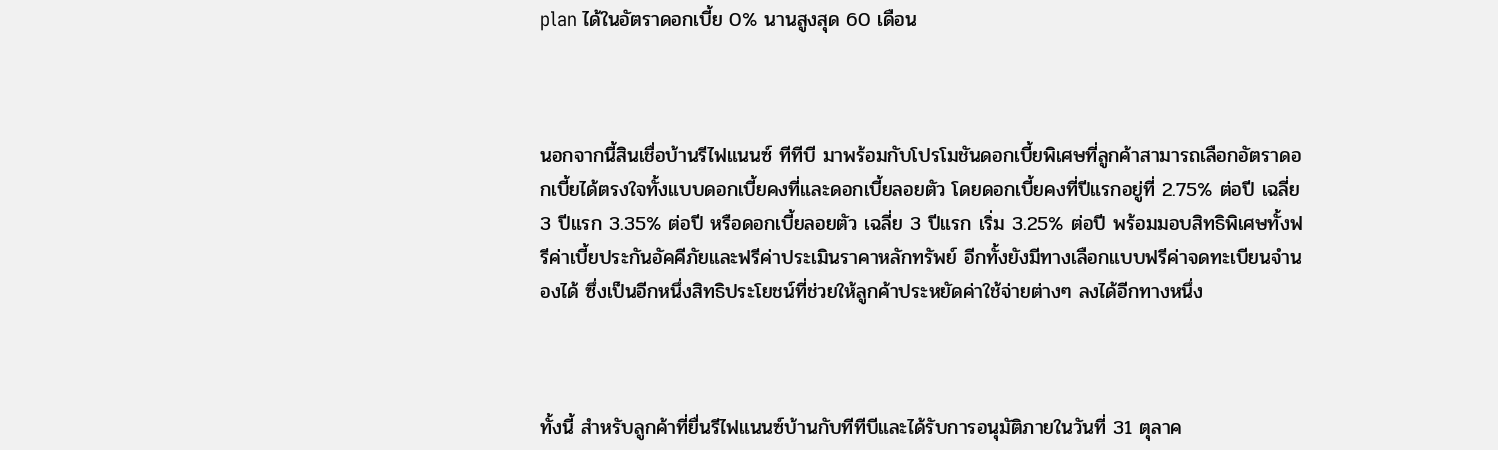plan ได้ในอัตราดอกเบี้ย 0% นานสูงสุด 60 เดือน



นอกจากนี้สินเชื่อบ้านรีไฟแนนซ์ ทีทีบี มาพร้อมกับโปรโมชันดอกเบี้ยพิเศษที่ลูกค้าสามารถเลือกอัตราดอกเบี้ยได้ตรงใจทั้งแบบดอกเบี้ยคงที่และดอกเบี้ยลอยตัว โดยดอกเบี้ยคงที่ปีแรกอยู่ที่ 2.75% ต่อปี เฉลี่ย 3 ปีแรก 3.35% ต่อปี หรือดอกเบี้ยลอยตัว เฉลี่ย 3 ปีแรก เริ่ม 3.25% ต่อปี พร้อมมอบสิทธิพิเศษทั้งฟรีค่าเบี้ยประกันอัคคีภัยและฟรีค่าประเมินราคาหลักทรัพย์ อีกทั้งยังมีทางเลือกแบบฟรีค่าจดทะเบียนจำนองได้ ซึ่งเป็นอีกหนึ่งสิทธิประโยชน์ที่ช่วยให้ลูกค้าประหยัดค่าใช้จ่ายต่างๆ ลงได้อีกทางหนึ่ง



ทั้งนี้ สำหรับลูกค้าที่ยื่นรีไฟแนนซ์บ้านกับทีทีบีและได้รับการอนุมัติภายในวันที่ 31 ตุลาค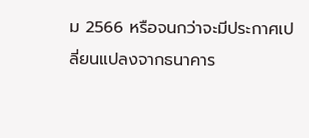ม 2566 หรือจนกว่าจะมีประกาศเปลี่ยนแปลงจากธนาคาร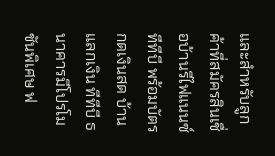และสำหรับลูกค้าที่สมัครสินเชื่อบ้านรีไฟแนนซ์ ทีทีบี พร้อมบัตรกดเงินสด บ้านแลกเงิน ทีทีบี ธนาคารมีโปรโมชันพิเศษ ฟ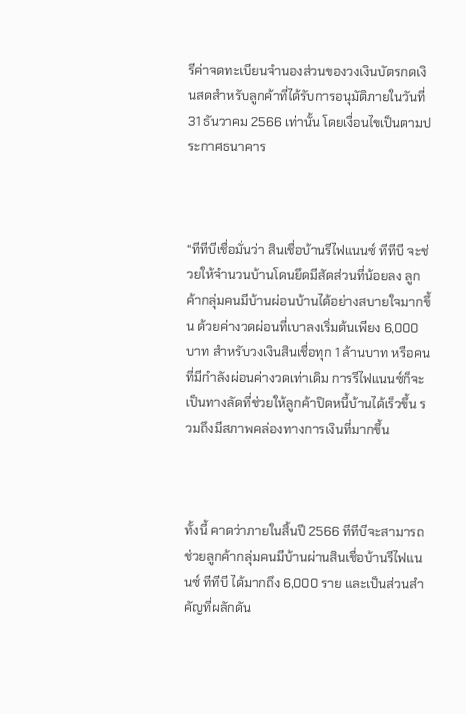รีค่าจดทะเบียนจำนองส่วนของวงเงินบัตรกดเงินสดสำหรับลูกค้าที่ได้รับการอนุมัติภายในวันที่ 31 ธันวาคม 2566 เท่านั้น โดยเงื่อนไขเป็นตามประกาศธนาคาร



“ทีทีบีเชื่อมั่นว่า สินเชื่อบ้านรีไฟแนนซ์ ทีทีบี จะช่วยให้จำนวนบ้านโดนยึดมีสัดส่วนที่น้อยลง ลูกค้ากลุ่มคนมีบ้านผ่อนบ้านได้อย่างสบายใจมากขึ้น ด้วยค่างวดผ่อนที่เบาลงเริ่มต้นเพียง 6,000 บาท สำหรับวงเงินสินเชื่อทุก 1 ล้านบาท หรือคนที่มีกำลังผ่อนค่างวดเท่าเดิม การรีไฟแนนซ์ก็จะเป็นทางลัดที่ช่วยให้ลูกค้าปิดหนี้บ้านได้เร็วขึ้น รวมถึงมีสภาพคล่องทางการเงินที่มากขึ้น



ทั้งนี้ คาดว่าภายในสิ้นปี 2566 ทีทีบีจะสามารถช่วยลูกค้ากลุ่มคนมีบ้านผ่านสินเชื่อบ้านรีไฟแนนซ์ ทีทีบี ได้มากถึง 6,000 ราย และเป็นส่วนสำคัญที่ผลักดัน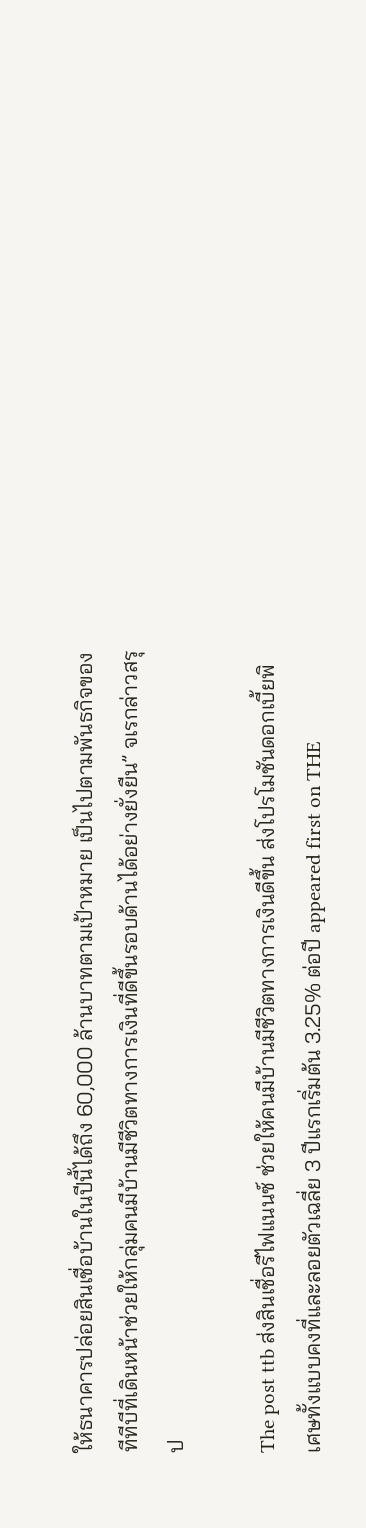ให้ธนาคารปล่อยสินเชื่อบ้านในปีนี้ได้ถึง 60,000 ล้านบาทตามเป้าหมาย เป็นไปตามพันธกิจของทีทีบีที่เดินหน้าช่วยให้กลุ่มคนมีบ้านมีชีวิตทางการเงินที่ดีขึ้นรอบด้านได้อย่างยั่งยืน” จเรกล่าวสรุป

The post ttb ส่งสินเชื่อรีไฟแนนซ์ ช่วยให้คนมีบ้านมีชีวิตทางการเงินดีขึ้น ส่งโปรโมชันดอกเบี้ยพิเศษทั้งแบบคงที่และลอยตัวเฉลี่ย 3 ปีแรกเริ่มต้น 3.25% ต่อปี appeared first on THE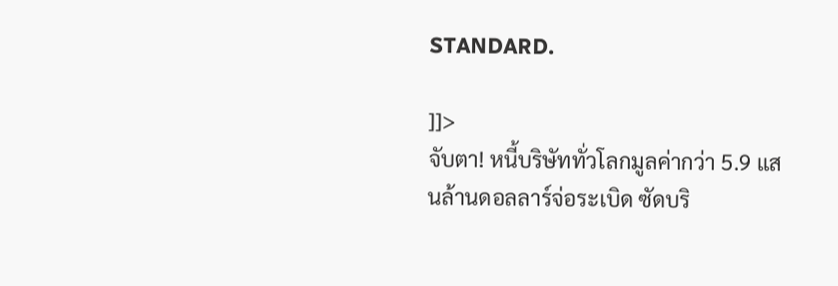STANDARD.

]]>
จับตา! หนี้บริษัททั่วโลกมูลค่ากว่า 5.9 แสนล้านดอลลาร์จ่อระเบิด ซัดบริ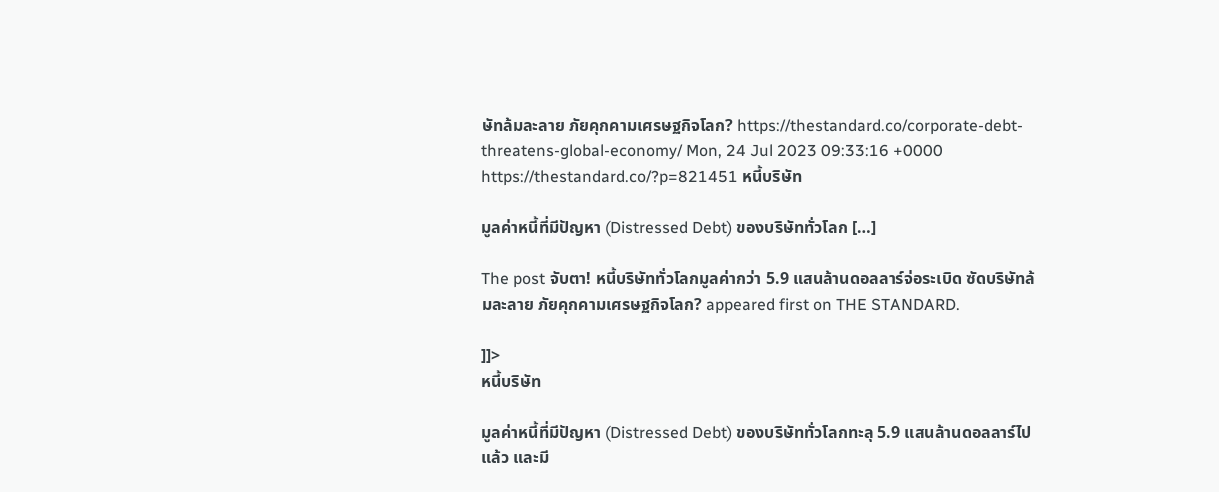ษัทล้มละลาย ภัยคุกคามเศรษฐกิจโลก? https://thestandard.co/corporate-debt-threatens-global-economy/ Mon, 24 Jul 2023 09:33:16 +0000 https://thestandard.co/?p=821451 หนี้บริษัท

มูลค่าหนี้ที่มีปัญหา (Distressed Debt) ของบริษัททั่วโลก […]

The post จับตา! หนี้บริษัททั่วโลกมูลค่ากว่า 5.9 แสนล้านดอลลาร์จ่อระเบิด ซัดบริษัทล้มละลาย ภัยคุกคามเศรษฐกิจโลก? appeared first on THE STANDARD.

]]>
หนี้บริษัท

มูลค่าหนี้ที่มีปัญหา (Distressed Debt) ของบริษัททั่วโลกทะลุ 5.9 แสนล้านดอลลาร์ไปแล้ว และมี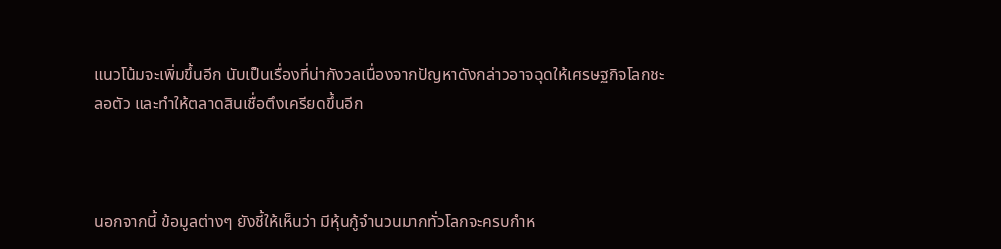แนวโน้มจะเพิ่มขึ้นอีก นับเป็นเรื่องที่น่ากังวลเนื่องจากปัญหาดังกล่าวอาจฉุดให้เศรษฐกิจโลกชะลอตัว และทำให้ตลาดสินเชื่อตึงเครียดขึ้นอีก



นอกจากนี้ ข้อมูลต่างๆ ยังชี้ให้เห็นว่า มีหุ้นกู้จำนวนมากทั่วโลกจะครบกำห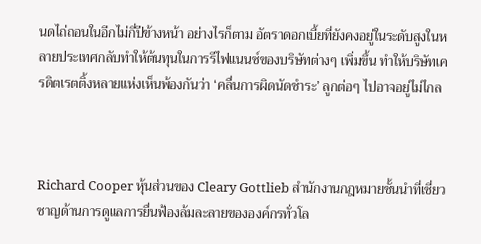นดไถ่ถอนในอีกไม่กี่ปีข้างหน้า อย่างไรก็ตาม อัตราดอกเบี้ยที่ยังคงอยู่ในระดับสูงในหลายประเทศกลับทำให้ต้นทุนในการรีไฟแนนซ์ของบริษัทต่างๆ เพิ่มขึ้น ทำให้บริษัทเครดิตเรตติ้งหลายแห่งเห็นพ้องกันว่า ‘คลื่นการผิดนัดชำระ’ ลูกต่อๆ ไปอาจอยู่ไม่ไกล



Richard Cooper หุ้นส่วนของ Cleary Gottlieb สำนักงานกฎหมายชั้นนำที่เชี่ยวชาญด้านการดูแลการยื่นฟ้องล้มละลายขององค์กรทั่วโล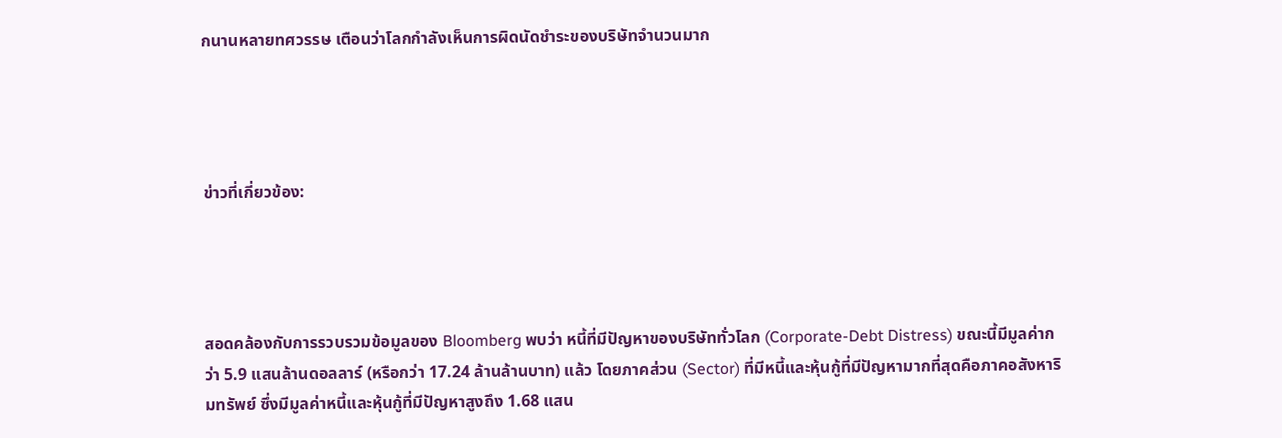กนานหลายทศวรรษ เตือนว่าโลกกำลังเห็นการผิดนัดชำระของบริษัทจำนวนมาก




ข่าวที่เกี่ยวข้อง:




สอดคล้องกับการรวบรวมข้อมูลของ Bloomberg พบว่า หนี้ที่มีปัญหาของบริษัททั่วโลก (Corporate-Debt Distress) ขณะนี้มีมูลค่ากว่า 5.9 แสนล้านดอลลาร์ (หรือกว่า 17.24 ล้านล้านบาท) แล้ว โดยภาคส่วน (Sector) ที่มีหนี้และหุ้นกู้ที่มีปัญหามากที่สุดคือภาคอสังหาริมทรัพย์ ซึ่งมีมูลค่าหนี้และหุ้นกู้ที่มีปัญหาสูงถึง 1.68 แสน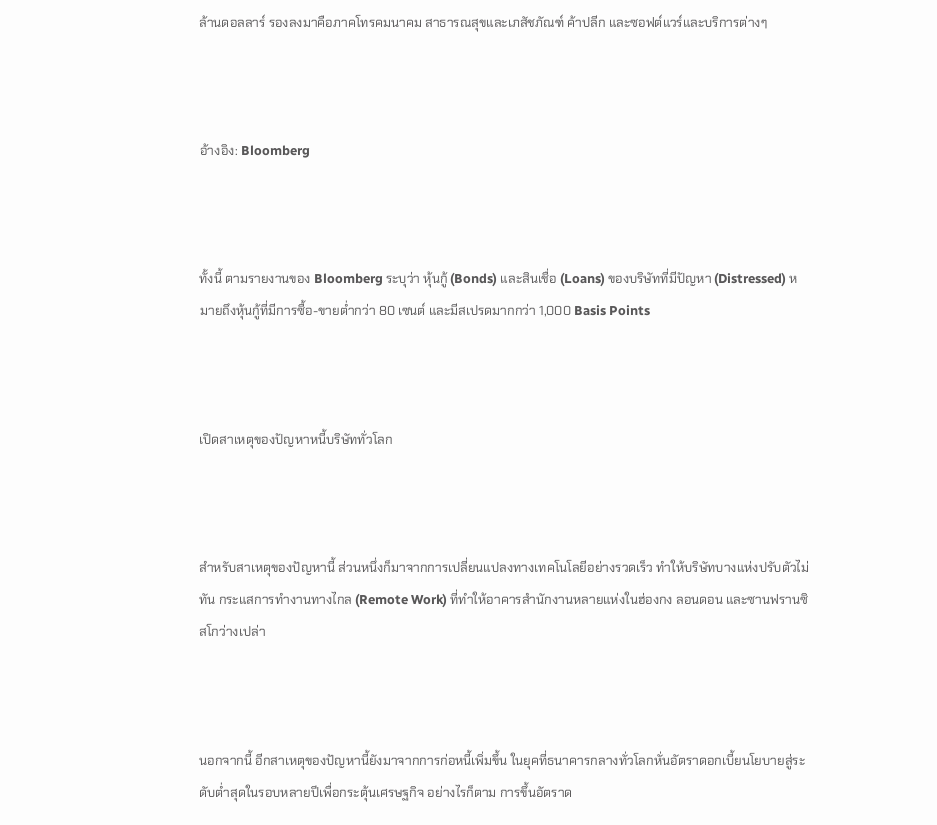ล้านดอลลาร์ รองลงมาคือภาคโทรคมนาคม สาธารณสุขและเภสัชภัณฑ์ ค้าปลีก และซอฟต์แวร์และบริการต่างๆ



อ้างอิง: Bloomberg



ทั้งนี้ ตามรายงานของ Bloomberg ระบุว่า หุ้นกู้ (Bonds) และสินเชื่อ (Loans) ของบริษัทที่มีปัญหา (Distressed) หมายถึงหุ้นกู้ที่มีการซื้อ-ขายต่ำกว่า 80 เซนต์ และมีสเปรดมากกว่า 1,000 Basis Points



เปิดสาเหตุของปัญหาหนี้บริษัททั่วโลก



สำหรับสาเหตุของปัญหานี้ ส่วนหนึ่งก็มาจากการเปลี่ยนแปลงทางเทคโนโลยีอย่างรวดเร็ว ทำให้บริษัทบางแห่งปรับตัวไม่ทัน กระแสการทำงานทางไกล (Remote Work) ที่ทำให้อาคารสำนักงานหลายแห่งในฮ่องกง ลอนดอน และซานฟรานซิสโกว่างเปล่า



นอกจากนี้ อีกสาเหตุของปัญหานี้ยังมาจากการก่อหนี้เพิ่มขึ้น ในยุคที่ธนาคารกลางทั่วโลกหั่นอัตราดอกเบี้ยนโยบายสู่ระดับต่ำสุดในรอบหลายปีเพื่อกระตุ้นเศรษฐกิจ อย่างไรก็ตาม การขึ้นอัตราด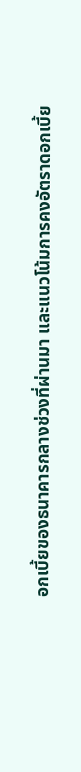อกเบี้ยของธนาคารกลางช่วงที่ผ่านมา และแนวโน้มการคงอัตราดอกเบี้ย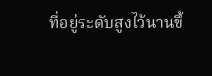ที่อยู่ระดับสูงไว้นานขึ้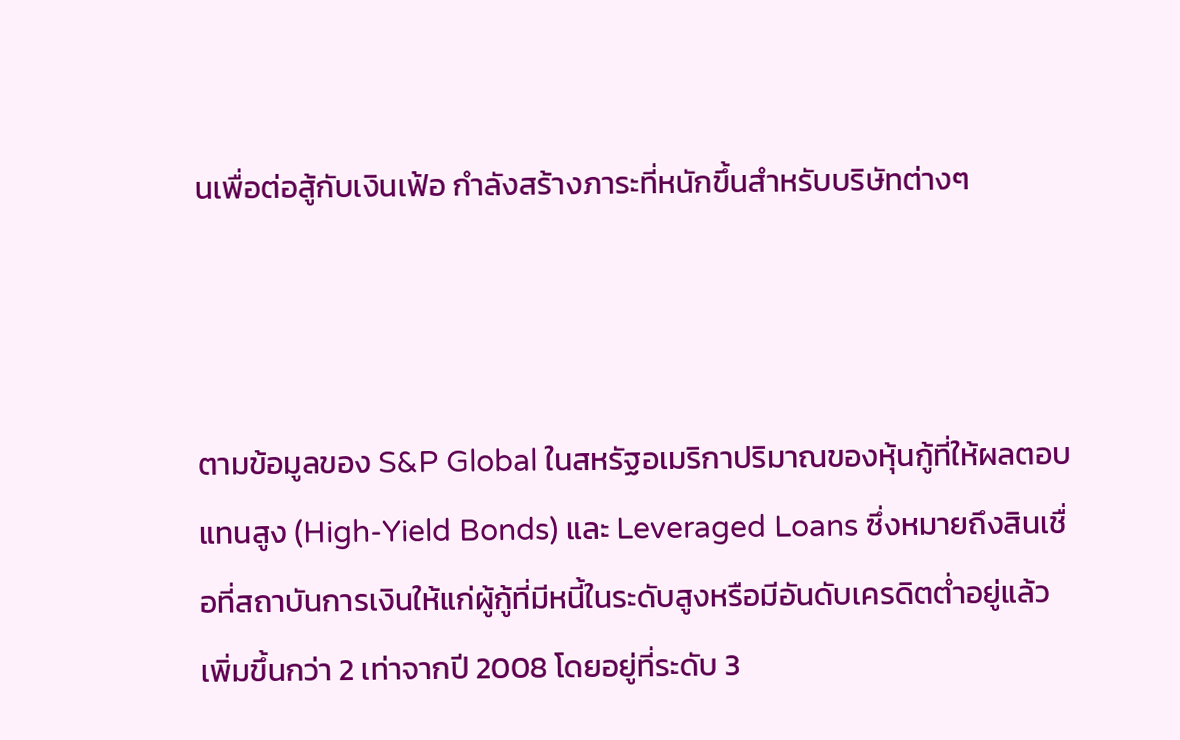นเพื่อต่อสู้กับเงินเฟ้อ กำลังสร้างภาระที่หนักขึ้นสำหรับบริษัทต่างๆ



ตามข้อมูลของ S&P Global ในสหรัฐอเมริกาปริมาณของหุ้นกู้ที่ให้ผลตอบแทนสูง (High-Yield Bonds) และ Leveraged Loans ซึ่งหมายถึงสินเชื่อที่สถาบันการเงินให้แก่ผู้กู้ที่มีหนี้ในระดับสูงหรือมีอันดับเครดิตต่ำอยู่แล้ว เพิ่มขึ้นกว่า 2 เท่าจากปี 2008 โดยอยู่ที่ระดับ 3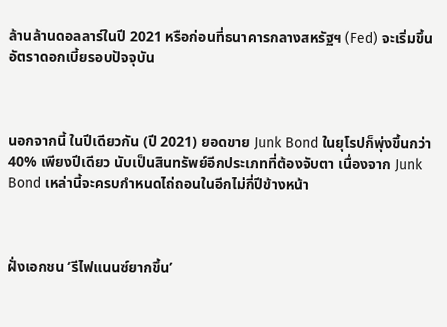ล้านล้านดอลลาร์ในปี 2021 หรือก่อนที่ธนาคารกลางสหรัฐฯ (Fed) จะเริ่มขึ้นอัตราดอกเบี้ยรอบปัจจุบัน



นอกจากนี้ ในปีเดียวกัน (ปี 2021) ยอดขาย Junk Bond ในยุโรปก็พุ่งขึ้นกว่า 40% เพียงปีเดียว นับเป็นสินทรัพย์อีกประเภทที่ต้องจับตา เนื่องจาก Junk Bond เหล่านี้จะครบกำหนดไถ่ถอนในอีกไม่กี่ปีข้างหน้า



ฝั่งเอกชน ‘รีไฟแนนซ์ยากขึ้น’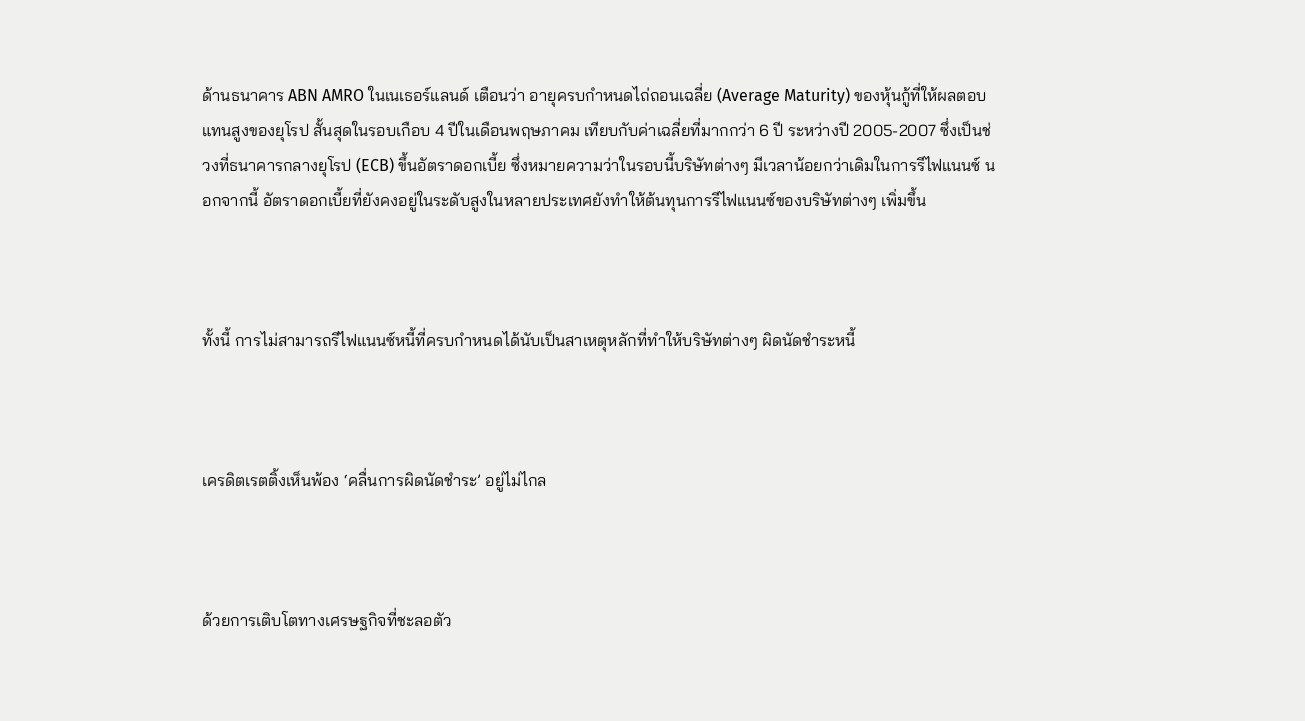ด้านธนาคาร ABN AMRO ในเนเธอร์แลนด์ เตือนว่า อายุครบกำหนดไถ่ถอนเฉลี่ย (Average Maturity) ของหุ้นกู้ที่ให้ผลตอบแทนสูงของยุโรป สั้นสุดในรอบเกือบ 4 ปีในเดือนพฤษภาคม เทียบกับค่าเฉลี่ยที่มากกว่า 6 ปี ระหว่างปี 2005-2007 ซึ่งเป็นช่วงที่ธนาคารกลางยุโรป (ECB) ขึ้นอัตราดอกเบี้ย ซึ่งหมายความว่าในรอบนี้บริษัทต่างๆ มีเวลาน้อยกว่าเดิมในการรีไฟแนนซ์ นอกจากนี้ อัตราดอกเบี้ยที่ยังคงอยู่ในระดับสูงในหลายประเทศยังทำให้ต้นทุนการรีไฟแนนซ์ของบริษัทต่างๆ เพิ่มขึ้น



ทั้งนี้ การไม่สามารถรีไฟแนนซ์หนี้ที่ครบกำหนดได้นับเป็นสาเหตุหลักที่ทำให้บริษัทต่างๆ ผิดนัดชำระหนี้



เครดิตเรตติ้งเห็นพ้อง ‘คลื่นการผิดนัดชำระ’ อยู่ไม่ไกล



ด้วยการเติบโตทางเศรษฐกิจที่ชะลอตัว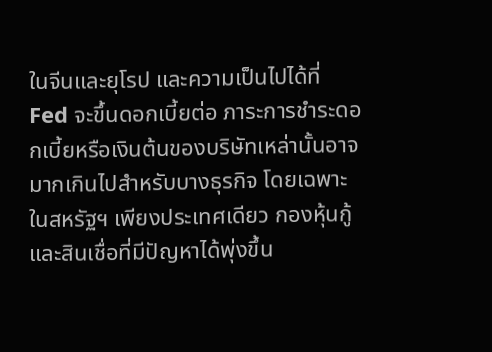ในจีนและยุโรป และความเป็นไปได้ที่ Fed จะขึ้นดอกเบี้ยต่อ ภาระการชำระดอกเบี้ยหรือเงินต้นของบริษัทเหล่านั้นอาจมากเกินไปสำหรับบางธุรกิจ โดยเฉพาะในสหรัฐฯ เพียงประเทศเดียว กองหุ้นกู้และสินเชื่อที่มีปัญหาได้พุ่งขึ้น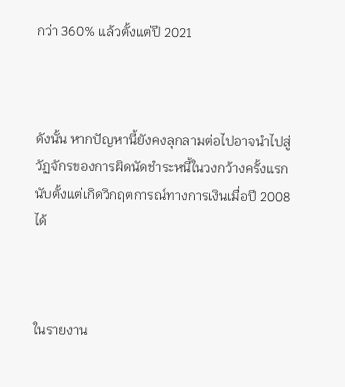กว่า 360% แล้วตั้งแต่ปี 2021



ดังนั้น หากปัญหานี้ยังคงลุกลามต่อไปอาจนำไปสู่วัฏจักรของการผิดนัดชำระหนี้ในวงกว้างครั้งแรก นับตั้งแต่เกิดวิกฤตการณ์ทางการเงินเมื่อปี 2008 ได้



ในรายงาน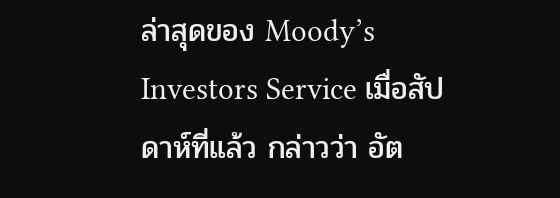ล่าสุดของ Moody’s Investors Service เมื่อสัปดาห์ที่แล้ว กล่าวว่า อัต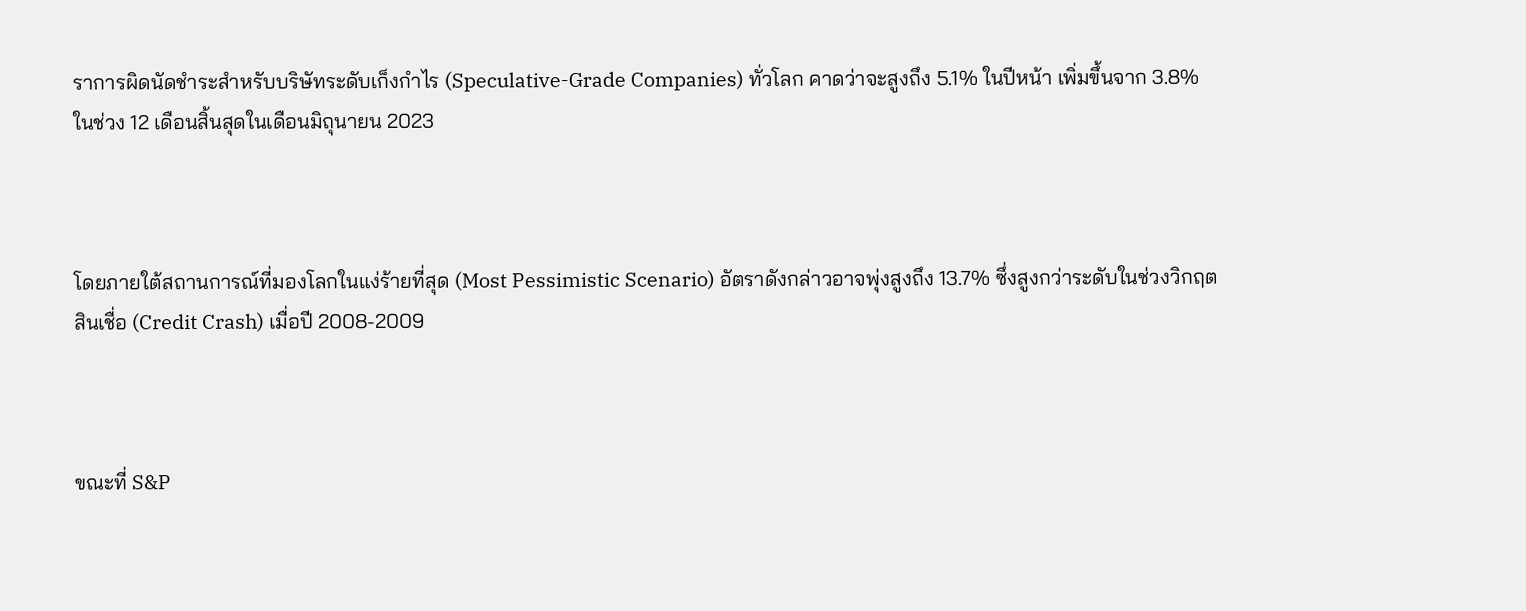ราการผิดนัดชำระสำหรับบริษัทระดับเก็งกำไร (Speculative-Grade Companies) ทั่วโลก คาดว่าจะสูงถึง 5.1% ในปีหน้า เพิ่มขึ้นจาก 3.8% ในช่วง 12 เดือนสิ้นสุดในเดือนมิถุนายน 2023



โดยภายใต้สถานการณ์ที่มองโลกในแง่ร้ายที่สุด (Most Pessimistic Scenario) อัตราดังกล่าวอาจพุ่งสูงถึง 13.7% ซึ่งสูงกว่าระดับในช่วงวิกฤตสินเชื่อ (Credit Crash) เมื่อปี 2008-2009



ขณะที่ S&P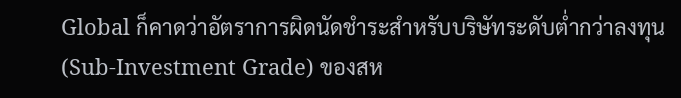Global ก็คาดว่าอัตราการผิดนัดชำระสำหรับบริษัทระดับต่ำกว่าลงทุน (Sub-Investment Grade) ของสห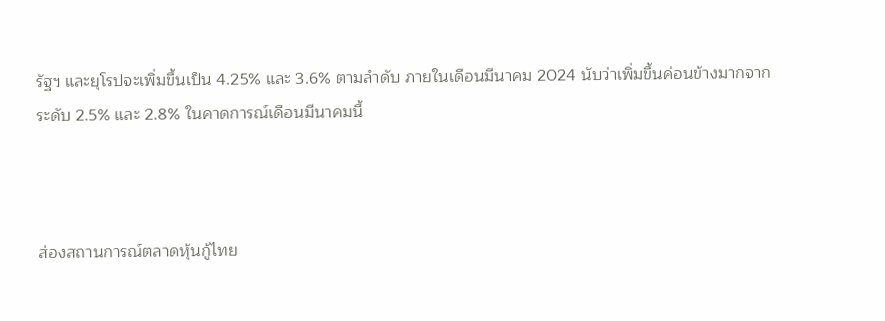รัฐฯ และยุโรปจะเพิ่มขึ้นเป็น 4.25% และ 3.6% ตามลำดับ ภายในเดือนมีนาคม 2024 นับว่าเพิ่มขึ้นค่อนข้างมากจากระดับ 2.5% และ 2.8% ในคาดการณ์เดือนมีนาคมนี้



ส่องสถานการณ์ตลาดหุ้นกู้ไทย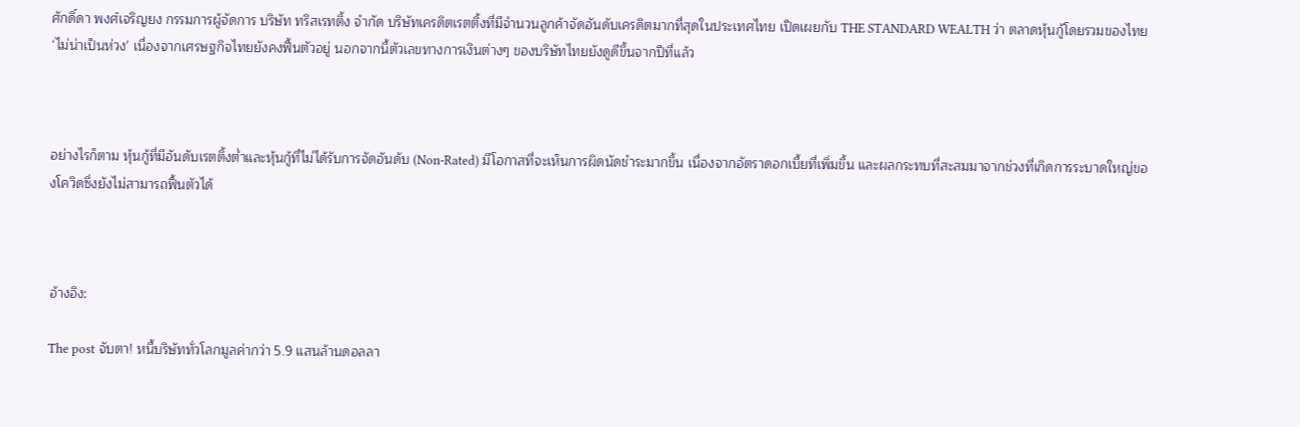ศักดิ์ดา พงศ์เจริญยง กรรมการผู้จัดการ บริษัท ทริสเรทติ้ง จำกัด บริษัทเครดิตเรตติ้งที่มีจำนวนลูกค้าจัดอันดับเครดิตมากที่สุดในประเทศไทย เปิดเผยกับ THE STANDARD WEALTH ว่า ตลาดหุ้นกู้โดยรวมของไทย ‘ไม่น่าเป็นห่วง’ เนื่องจากเศรษฐกิจไทยยังคงฟื้นตัวอยู่ นอกจากนี้ตัวเลขทางการเงินต่างๆ ของบริษัทไทยยังดูดีขึ้นจากปีที่แล้ว



อย่างไรก็ตาม หุ้นกู้ที่มีอันดับเรตติ้งต่ำและหุ้นกู้ที่ไม่ได้รับการจัดอันดับ (Non-Rated) มีโอกาสที่จะเห็นการผิดนัดชำระมากขึ้น เนื่องจากอัตราดอกเบี้ยที่เพิ่มขึ้น และผลกระทบที่สะสมมาจากช่วงที่เกิดการระบาดใหญ่ของโควิดซึ่งยังไม่สามารถฟื้นตัวได้



อ้างอิง:

The post จับตา! หนี้บริษัททั่วโลกมูลค่ากว่า 5.9 แสนล้านดอลลา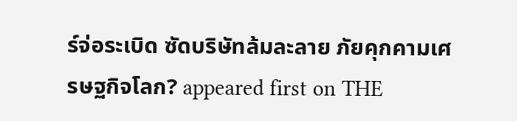ร์จ่อระเบิด ซัดบริษัทล้มละลาย ภัยคุกคามเศรษฐกิจโลก? appeared first on THE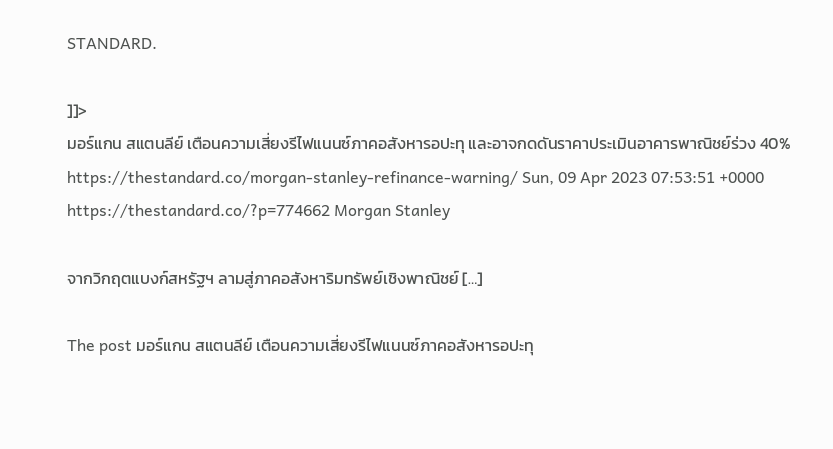STANDARD.

]]>
มอร์แกน สแตนลีย์ เตือนความเสี่ยงรีไฟแนนซ์ภาคอสังหารอปะทุ และอาจกดดันราคาประเมินอาคารพาณิชย์ร่วง 40% https://thestandard.co/morgan-stanley-refinance-warning/ Sun, 09 Apr 2023 07:53:51 +0000 https://thestandard.co/?p=774662 Morgan Stanley

จากวิกฤตแบงก์สหรัฐฯ ลามสู่ภาคอสังหาริมทรัพย์เชิงพาณิชย์ […]

The post มอร์แกน สแตนลีย์ เตือนความเสี่ยงรีไฟแนนซ์ภาคอสังหารอปะทุ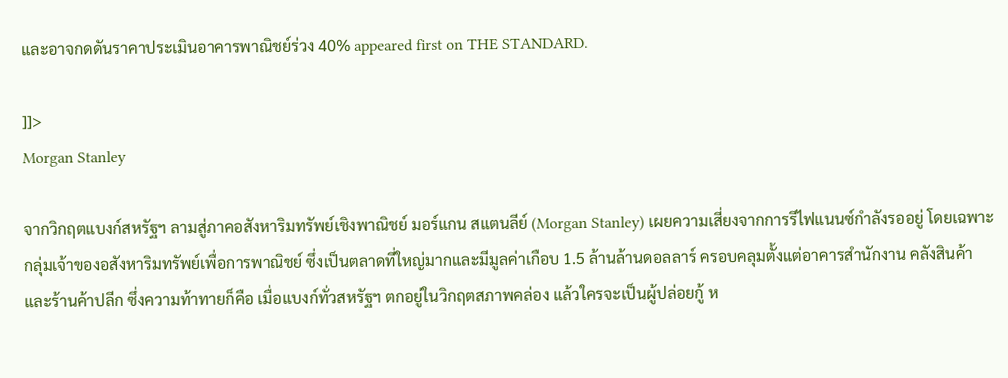และอาจกดดันราคาประเมินอาคารพาณิชย์ร่วง 40% appeared first on THE STANDARD.

]]>
Morgan Stanley

จากวิกฤตแบงก์สหรัฐฯ ลามสู่ภาคอสังหาริมทรัพย์เชิงพาณิชย์ มอร์แกน สแตนลีย์ (Morgan Stanley) เผยความเสี่ยงจากการรีไฟแนนซ์กำลังรออยู่ โดยเฉพาะกลุ่มเจ้าของอสังหาริมทรัพย์เพื่อการพาณิชย์ ซึ่งเป็นตลาดที่ใหญ่มากและมีมูลค่าเกือบ 1.5 ล้านล้านดอลลาร์ ครอบคลุมตั้งแต่อาคารสำนักงาน คลังสินค้า และร้านค้าปลีก ซึ่งความท้าทายก็คือ เมื่อแบงก์ทั่วสหรัฐฯ ตกอยู่ในวิกฤตสภาพคล่อง แล้วใครจะเป็นผู้ปล่อยกู้ ห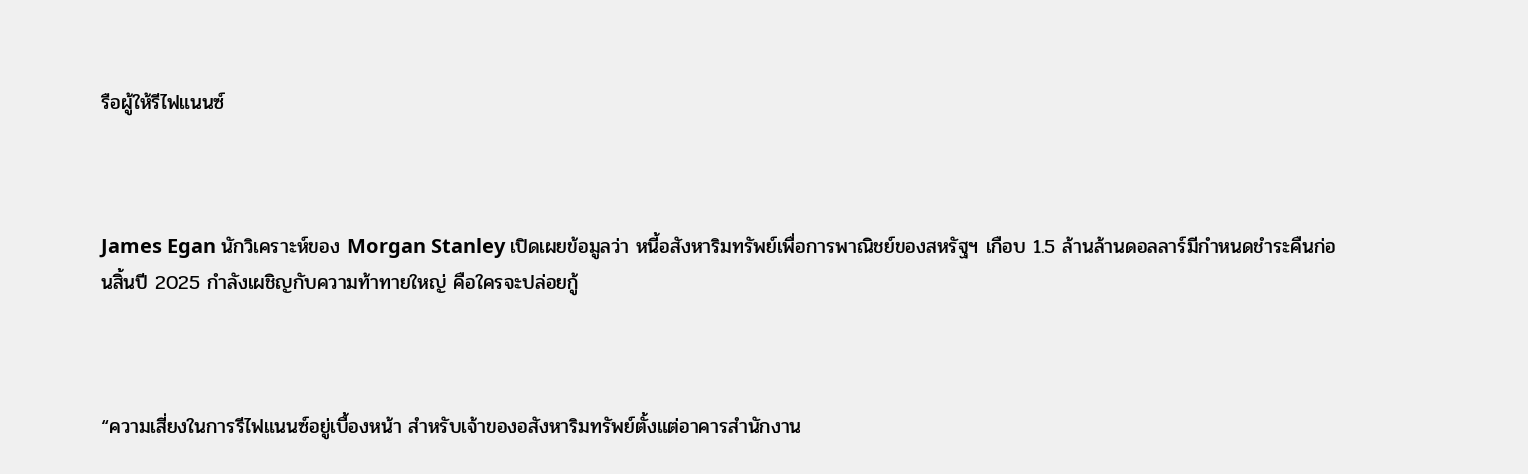รือผู้ให้รีไฟแนนซ์



James Egan นักวิเคราะห์ของ Morgan Stanley เปิดเผยข้อมูลว่า หนี้อสังหาริมทรัพย์เพื่อการพาณิชย์ของสหรัฐฯ เกือบ 1.5 ล้านล้านดอลลาร์มีกำหนดชำระคืนก่อนสิ้นปี 2025 กำลังเผชิญกับความท้าทายใหญ่ คือใครจะปล่อยกู้



“ความเสี่ยงในการรีไฟแนนซ์อยู่เบื้องหน้า สำหรับเจ้าของอสังหาริมทรัพย์ตั้งแต่อาคารสำนักงาน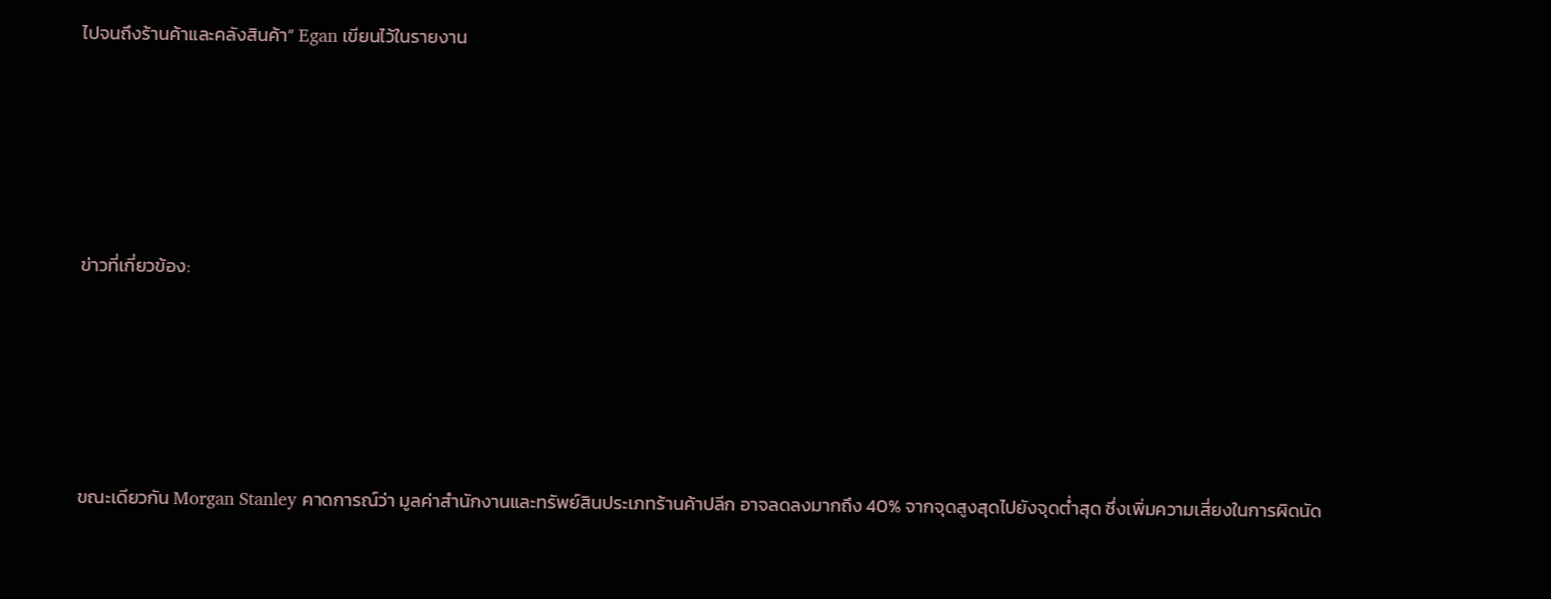ไปจนถึงร้านค้าและคลังสินค้า” Egan เขียนไว้ในรายงาน






ข่าวที่เกี่ยวข้อง:






ขณะเดียวกัน Morgan Stanley คาดการณ์ว่า มูลค่าสำนักงานและทรัพย์สินประเภทร้านค้าปลีก อาจลดลงมากถึง 40% จากจุดสูงสุดไปยังจุดต่ำสุด ซึ่งเพิ่มความเสี่ยงในการผิดนัด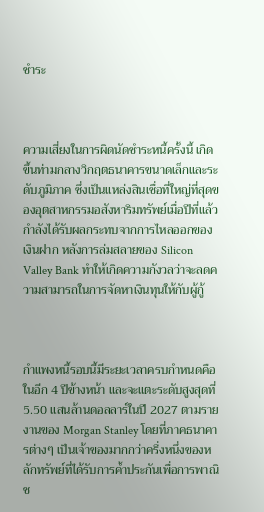ชำระ



ความเสี่ยงในการผิดนัดชำระหนี้ครั้งนี้ เกิดขึ้นท่ามกลางวิกฤตธนาคารขนาดเล็กและระดับภูมิภาค ซึ่งเป็นแหล่งสินเชื่อที่ใหญ่ที่สุดของอุตสาหกรรมอสังหาริมทรัพย์เมื่อปีที่แล้ว กำลังได้รับผลกระทบจากการไหลออกของเงินฝาก หลังการล่มสลายของ Silicon Valley Bank ทำให้เกิดความกังวลว่าจะลดความสามารถในการจัดหาเงินทุนให้กับผู้กู้



กำแพงหนี้รอบนี้มีระยะเวลาครบกำหนดคือในอีก 4 ปีข้างหน้า และจะแตะระดับสูงสุดที่ 5.50 แสนล้านดอลลาร์ในปี 2027 ตามรายงานของ Morgan Stanley โดยที่ภาคธนาคารต่างๆ เป็นเจ้าของมากกว่าครึ่งหนึ่งของหลักทรัพย์ที่ได้รับการค้ำประกันเพื่อการพาณิช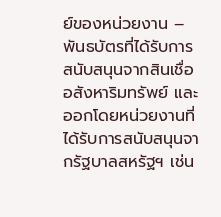ย์ของหน่วยงาน – พันธบัตรที่ได้รับการสนับสนุนจากสินเชื่ออสังหาริมทรัพย์ และออกโดยหน่วยงานที่ได้รับการสนับสนุนจากรัฐบาลสหรัฐฯ เช่น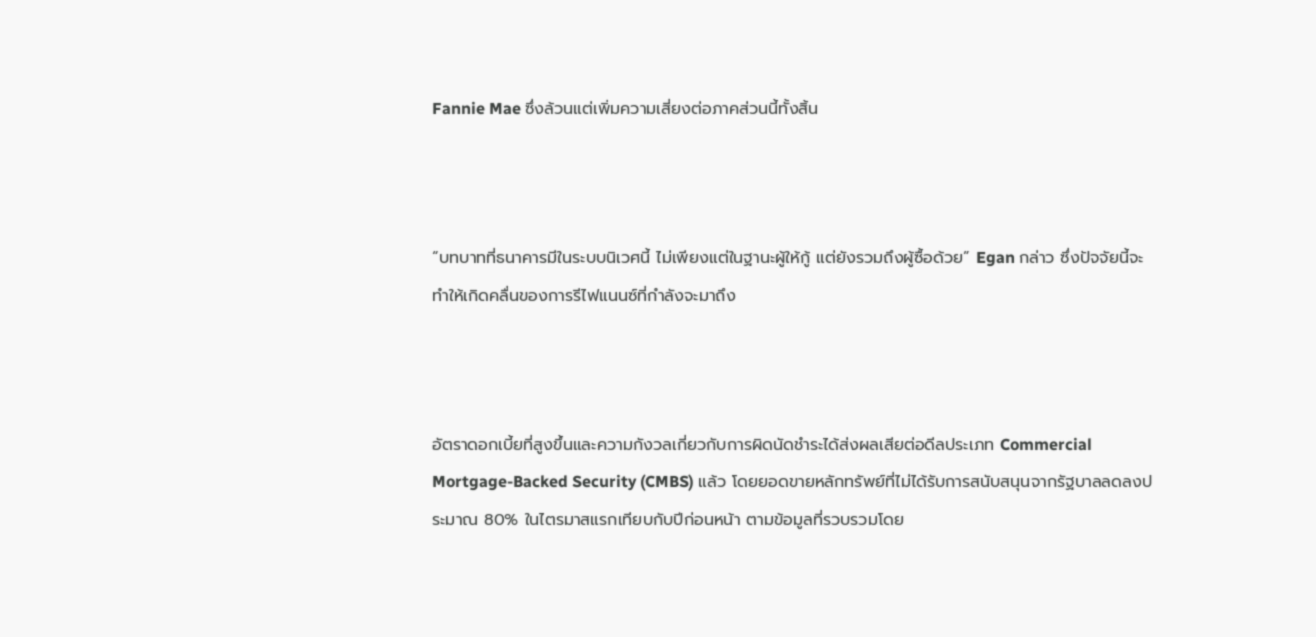Fannie Mae ซึ่งล้วนแต่เพิ่มความเสี่ยงต่อภาคส่วนนี้ทั้งสิ้น



“บทบาทที่ธนาคารมีในระบบนิเวศนี้ ไม่เพียงแต่ในฐานะผู้ให้กู้ แต่ยังรวมถึงผู้ซื้อด้วย” Egan กล่าว ซึ่งปัจจัยนี้จะทำให้เกิดคลื่นของการรีไฟแนนซ์ที่กำลังจะมาถึง



อัตราดอกเบี้ยที่สูงขึ้นและความกังวลเกี่ยวกับการผิดนัดชำระได้ส่งผลเสียต่อดีลประเภท Commercial Mortgage-Backed Security (CMBS) แล้ว โดยยอดขายหลักทรัพย์ที่ไม่ได้รับการสนับสนุนจากรัฐบาลลดลงประมาณ 80% ในไตรมาสแรกเทียบกับปีก่อนหน้า ตามข้อมูลที่รวบรวมโดย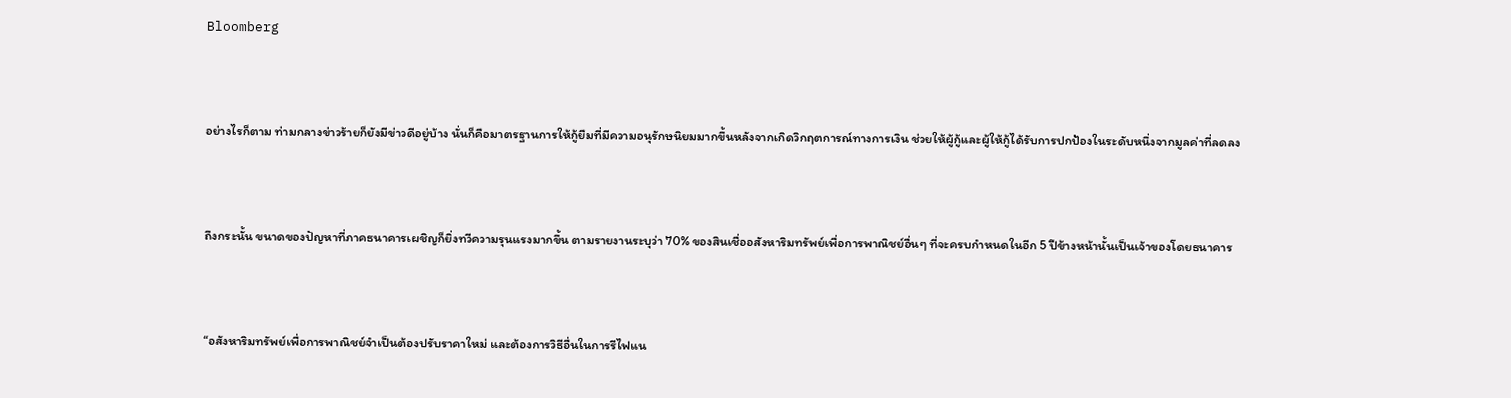Bloomberg



อย่างไรก็ตาม ท่ามกลางข่าวร้ายก็ยังมีข่าวดีอยู่บ้าง นั่นก็คือมาตรฐานการให้กู้ยืมที่มีความอนุรักษนิยมมากขึ้นหลังจากเกิดวิกฤตการณ์ทางการเงิน ช่วยให้ผู้กู้และผู้ให้กู้ได้รับการปกป้องในระดับหนึ่งจากมูลค่าที่ลดลง



ถึงกระนั้น ขนาดของปัญหาที่ภาคธนาคารเผชิญก็ยิ่งทวีความรุนแรงมากขึ้น ตามรายงานระบุว่า 70% ของสินเชื่ออสังหาริมทรัพย์เพื่อการพาณิชย์อื่นๆ ที่จะครบกำหนดในอีก 5 ปีข้างหน้านั้นเป็นเจ้าของโดยธนาคาร



“อสังหาริมทรัพย์เพื่อการพาณิชย์จำเป็นต้องปรับราคาใหม่ และต้องการวิธีอื่นในการรีไฟแน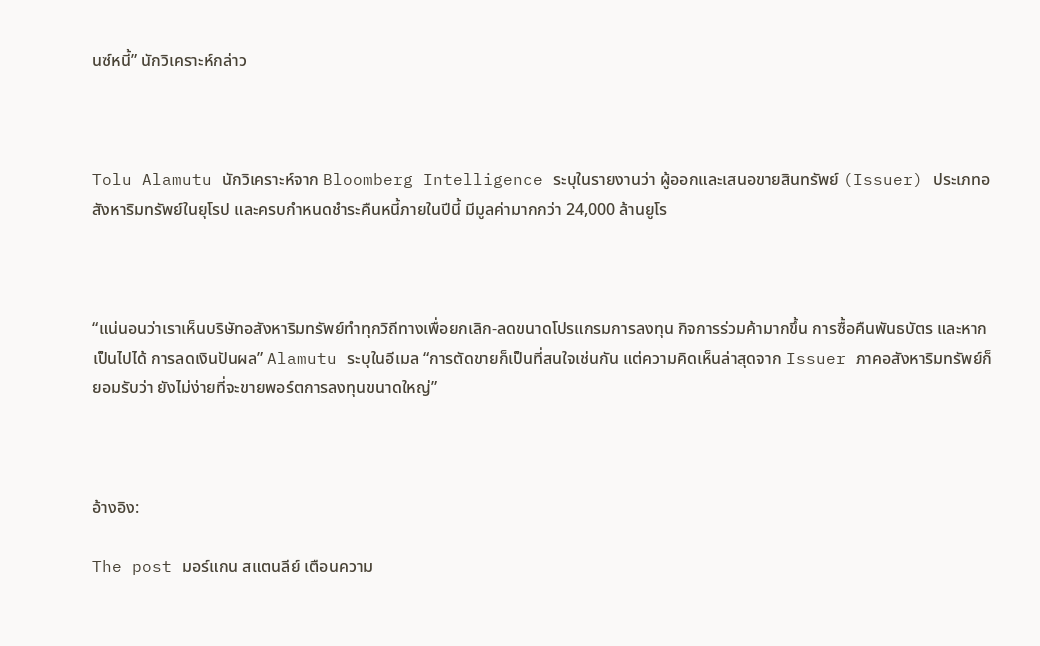นซ์หนี้” นักวิเคราะห์กล่าว



Tolu Alamutu นักวิเคราะห์จาก Bloomberg Intelligence ระบุในรายงานว่า ผู้ออกและเสนอขายสินทรัพย์ (Issuer) ประเภทอสังหาริมทรัพย์ในยุโรป และครบกำหนดชำระคืนหนี้ภายในปีนี้ มีมูลค่ามากกว่า 24,000 ล้านยูโร



“แน่นอนว่าเราเห็นบริษัทอสังหาริมทรัพย์ทำทุกวิถีทางเพื่อยกเลิก-ลดขนาดโปรแกรมการลงทุน กิจการร่วมค้ามากขึ้น การซื้อคืนพันธบัตร และหากเป็นไปได้ การลดเงินปันผล” Alamutu ระบุในอีเมล “การตัดขายก็เป็นที่สนใจเช่นกัน แต่ความคิดเห็นล่าสุดจาก Issuer ภาคอสังหาริมทรัพย์ก็ยอมรับว่า ยังไม่ง่ายที่จะขายพอร์ตการลงทุนขนาดใหญ่”



อ้างอิง:

The post มอร์แกน สแตนลีย์ เตือนความ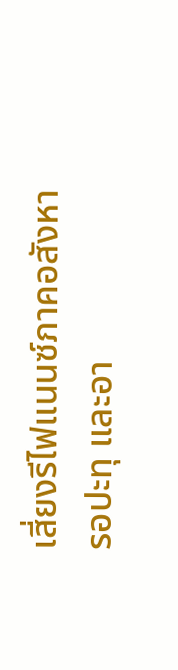เสี่ยงรีไฟแนนซ์ภาคอสังหารอปะทุ และอา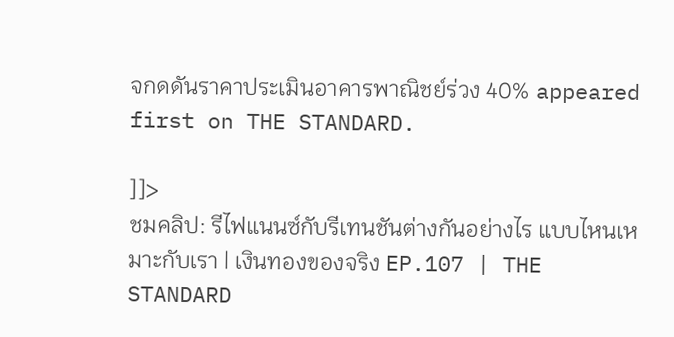จกดดันราคาประเมินอาคารพาณิชย์ร่วง 40% appeared first on THE STANDARD.

]]>
ชมคลิป: รีไฟแนนซ์กับรีเทนชันต่างกันอย่างไร แบบไหนเหมาะกับเรา | เงินทองของจริง EP.107 | THE STANDARD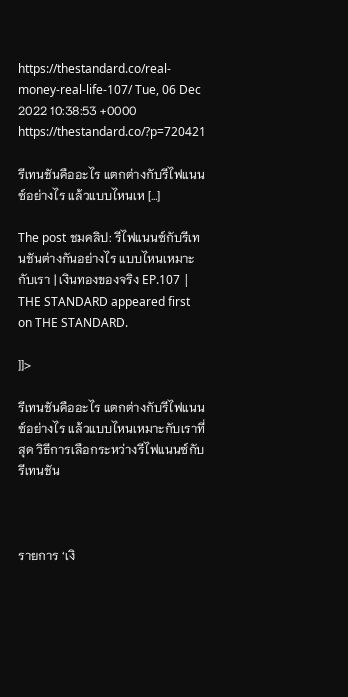https://thestandard.co/real-money-real-life-107/ Tue, 06 Dec 2022 10:38:53 +0000 https://thestandard.co/?p=720421

รีเทนชันคืออะไร แตกต่างกับรีไฟแนนซ์อย่างไร แล้วแบบไหนเห […]

The post ชมคลิป: รีไฟแนนซ์กับรีเทนชันต่างกันอย่างไร แบบไหนเหมาะกับเรา | เงินทองของจริง EP.107 | THE STANDARD appeared first on THE STANDARD.

]]>

รีเทนชันคืออะไร แตกต่างกับรีไฟแนนซ์อย่างไร แล้วแบบไหนเหมาะกับเราที่สุด วิธีการเลือกระหว่างรีไฟแนนซ์กับรีเทนชัน



รายการ ‘เงิ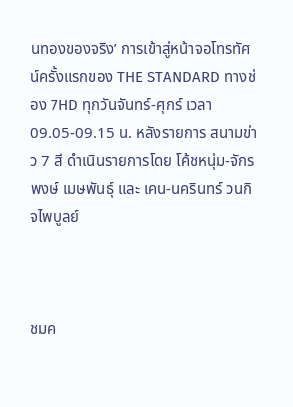นทองของจริง’ การเข้าสู่หน้าจอโทรทัศน์ครั้งแรกของ THE STANDARD ทางช่อง 7HD ทุกวันจันทร์-ศุกร์ เวลา 09.05-09.15 น. หลังรายการ สนามข่าว 7 สี ดำเนินรายการโดย โค้ชหนุ่ม-จักรพงษ์ เมษพันธุ์ และ เคน-นครินทร์ วนกิจไพบูลย์



ชมค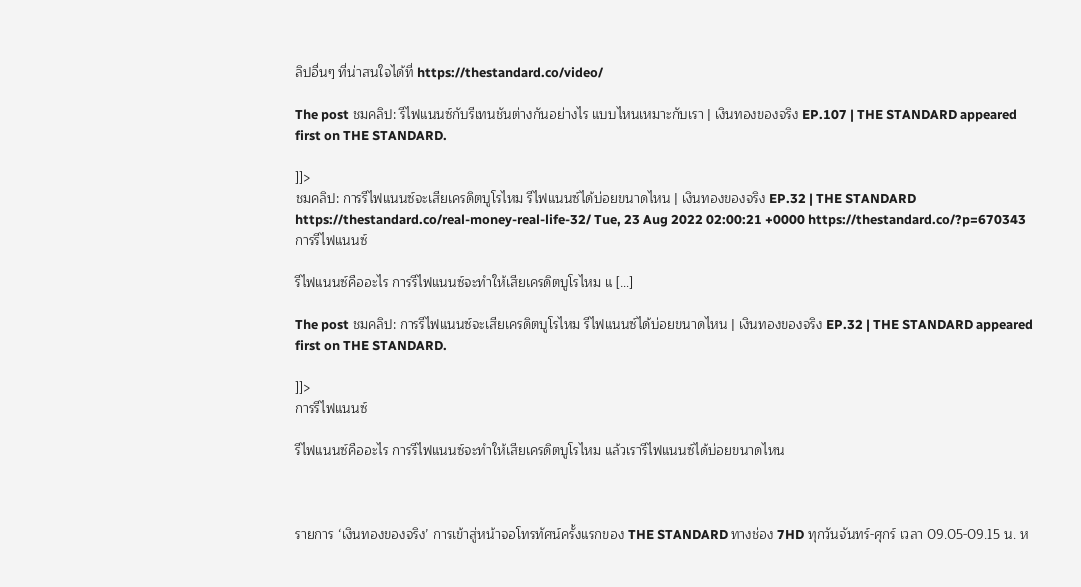ลิปอื่นๆ ที่น่าสนใจได้ที่ https://thestandard.co/video/

The post ชมคลิป: รีไฟแนนซ์กับรีเทนชันต่างกันอย่างไร แบบไหนเหมาะกับเรา | เงินทองของจริง EP.107 | THE STANDARD appeared first on THE STANDARD.

]]>
ชมคลิป: การรีไฟแนนซ์จะเสียเครดิตบูโรไหม รีไฟแนนซ์ได้บ่อยขนาดไหน | เงินทองของจริง EP.32 | THE STANDARD https://thestandard.co/real-money-real-life-32/ Tue, 23 Aug 2022 02:00:21 +0000 https://thestandard.co/?p=670343 การรีไฟแนนซ์

รีไฟแนนซ์คืออะไร การรีไฟแนนซ์จะทำให้เสียเครดิตบูโรไหม แ […]

The post ชมคลิป: การรีไฟแนนซ์จะเสียเครดิตบูโรไหม รีไฟแนนซ์ได้บ่อยขนาดไหน | เงินทองของจริง EP.32 | THE STANDARD appeared first on THE STANDARD.

]]>
การรีไฟแนนซ์

รีไฟแนนซ์คืออะไร การรีไฟแนนซ์จะทำให้เสียเครดิตบูโรไหม แล้วเรารีไฟแนนซ์ได้บ่อยขนาดไหน



รายการ ‘เงินทองของจริง’ การเข้าสู่หน้าจอโทรทัศน์ครั้งแรกของ THE STANDARD ทางช่อง 7HD ทุกวันจันทร์-ศุกร์ เวลา 09.05-09.15 น. ห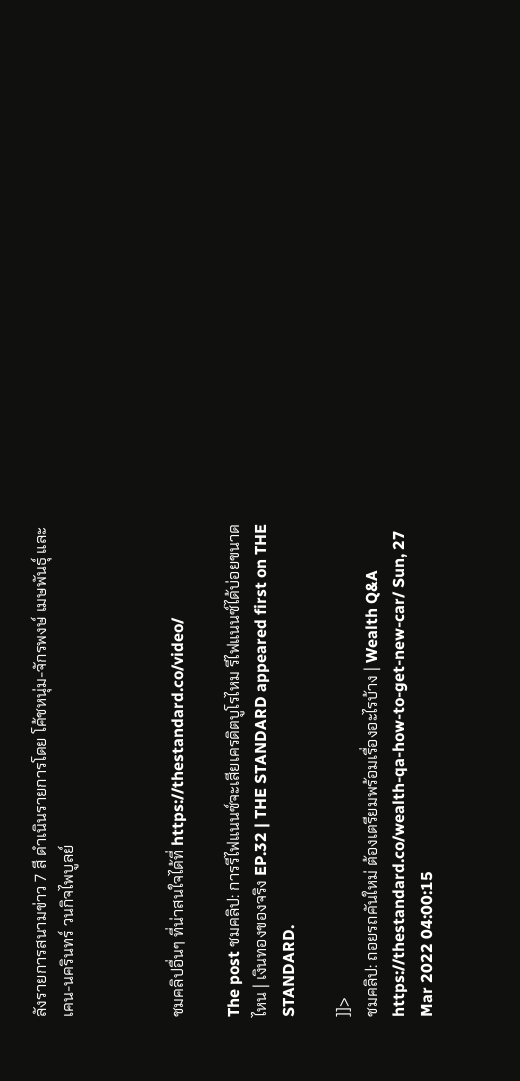ลังรายการสนามข่าว 7 สี ดำเนินรายการโดย โค้ชหนุ่ม-จักรพงษ์ เมษพันธุ์ และ เคน-นครินทร์ วนกิจไพบูลย์



ชมคลิปอื่นๆ ที่น่าสนใจได้ที่ https://thestandard.co/video/

The post ชมคลิป: การรีไฟแนนซ์จะเสียเครดิตบูโรไหม รีไฟแนนซ์ได้บ่อยขนาดไหน | เงินทองของจริง EP.32 | THE STANDARD appeared first on THE STANDARD.

]]>
ชมคลิป: ถอยรถคันใหม่ ต้องเตรียมพร้อมเรื่องอะไรบ้าง | Wealth Q&A https://thestandard.co/wealth-qa-how-to-get-new-car/ Sun, 27 Mar 2022 04:00:15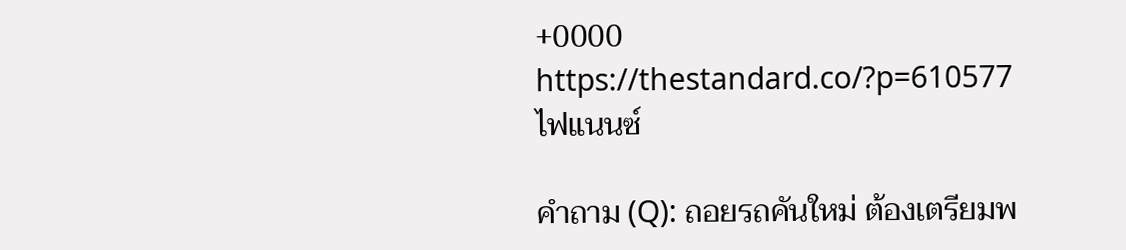+0000 https://thestandard.co/?p=610577 ไฟแนนซ์

คำถาม (Q): ถอยรถคันใหม่ ต้องเตรียมพ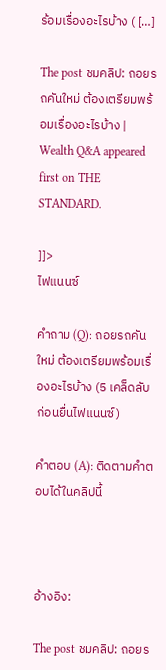ร้อมเรื่องอะไรบ้าง ( […]

The post ชมคลิป: ถอยรถคันใหม่ ต้องเตรียมพร้อมเรื่องอะไรบ้าง | Wealth Q&A appeared first on THE STANDARD.

]]>
ไฟแนนซ์

คำถาม (Q): ถอยรถคันใหม่ ต้องเตรียมพร้อมเรื่องอะไรบ้าง (5 เคล็ดลับก่อนยื่นไฟแนนซ์)

คำตอบ (A): ติดตามคำตอบได้ในคลิปนี้



อ้างอิง:

The post ชมคลิป: ถอยร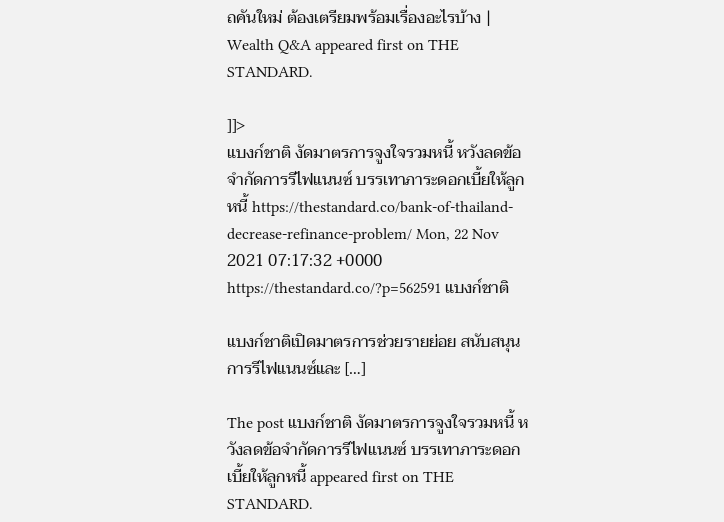ถคันใหม่ ต้องเตรียมพร้อมเรื่องอะไรบ้าง | Wealth Q&A appeared first on THE STANDARD.

]]>
แบงก์ชาติ งัดมาตรการจูงใจรวมหนี้ หวังลดข้อจำกัดการรีไฟแนนซ์ บรรเทาภาระดอกเบี้ยให้ลูกหนี้ https://thestandard.co/bank-of-thailand-decrease-refinance-problem/ Mon, 22 Nov 2021 07:17:32 +0000 https://thestandard.co/?p=562591 แบงก์ชาติ

แบงก์ชาติเปิดมาตรการช่วยรายย่อย สนับสนุนการรีไฟแนนซ์และ […]

The post แบงก์ชาติ งัดมาตรการจูงใจรวมหนี้ หวังลดข้อจำกัดการรีไฟแนนซ์ บรรเทาภาระดอกเบี้ยให้ลูกหนี้ appeared first on THE STANDARD.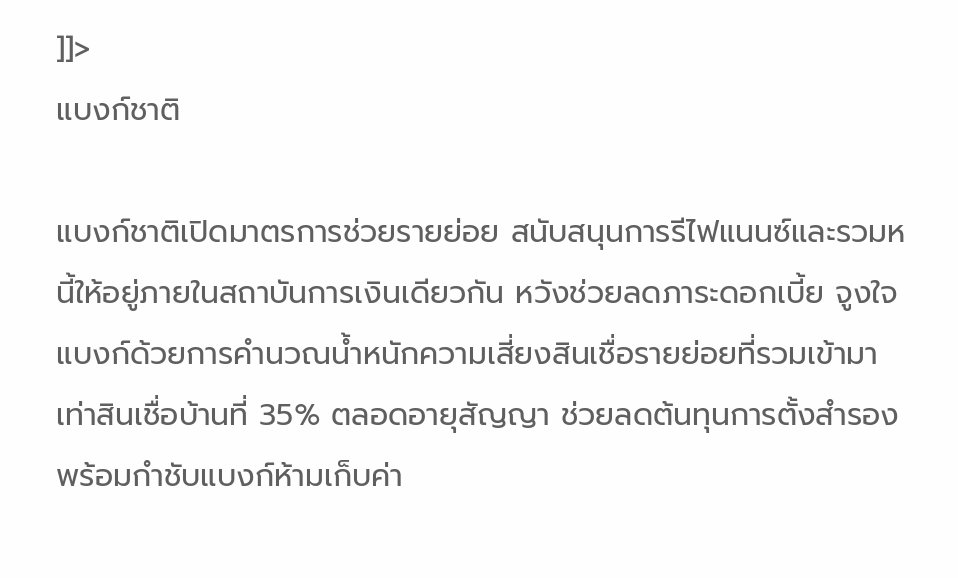]]>
แบงก์ชาติ

แบงก์ชาติเปิดมาตรการช่วยรายย่อย สนับสนุนการรีไฟแนนซ์และรวมหนี้ให้อยู่ภายในสถาบันการเงินเดียวกัน หวังช่วยลดภาระดอกเบี้ย จูงใจแบงก์ด้วยการคำนวณน้ำหนักความเสี่ยงสินเชื่อรายย่อยที่รวมเข้ามาเท่าสินเชื่อบ้านที่ 35% ตลอดอายุสัญญา ช่วยลดต้นทุนการตั้งสำรอง พร้อมกำชับแบงก์ห้ามเก็บค่า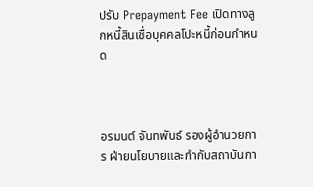ปรับ Prepayment Fee เปิดทางลูกหนี้สินเชื่อบุคคลโปะหนี้ก่อนกำหนด



อรมนต์ จันทพันธ์ รองผู้อำนวยการ ฝ่ายนโยบายและกำกับสถาบันกา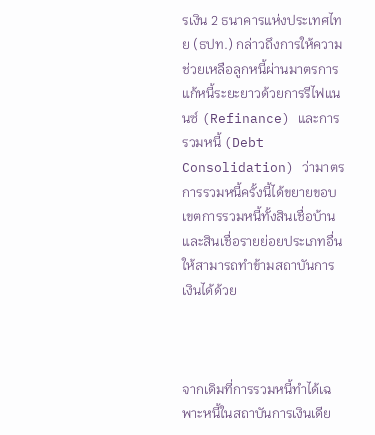รเงิน 2 ธนาคารแห่งประเทศไทย (ธปท.) กล่าวถึงการให้ความช่วยเหลือลูกหนี้ผ่านมาตรการแก้หนี้ระยะยาวด้วยการรีไฟแนนซ์ (Refinance) และการรวมหนี้ (Debt Consolidation) ว่ามาตรการรวมหนี้ครั้งนี้ได้ขยายขอบเขตการรวมหนี้ทั้งสินเชื่อบ้านและสินเชื่อรายย่อยประเภทอื่นให้สามารถทำข้ามสถาบันการเงินได้ด้วย



จากเดิมที่การรวมหนี้ทำได้เฉพาะหนี้ในสถาบันการเงินเดีย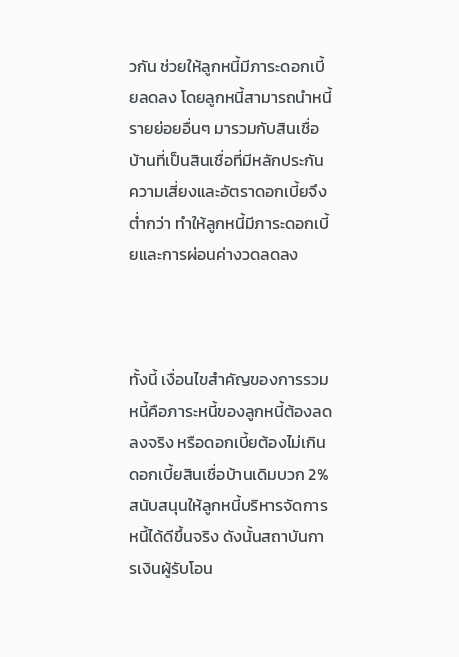วกัน ช่วยให้ลูกหนี้มีภาระดอกเบี้ยลดลง โดยลูกหนี้สามารถนำหนี้รายย่อยอื่นๆ มารวมกับสินเชื่อบ้านที่เป็นสินเชื่อที่มีหลักประกัน ความเสี่ยงและอัตราดอกเบี้ยจึงต่ำกว่า ทำให้ลูกหนี้มีภาระดอกเบี้ยและการผ่อนค่างวดลดลง



ทั้งนี้ เงื่อนไขสำคัญของการรวมหนี้คือภาระหนี้ของลูกหนี้ต้องลดลงจริง หรือดอกเบี้ยต้องไม่เกินดอกเบี้ยสินเชื่อบ้านเดิมบวก 2% สนับสนุนให้ลูกหนี้บริหารจัดการหนี้ได้ดีขึ้นจริง ดังนั้นสถาบันการเงินผู้รับโอน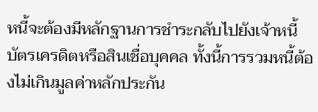หนี้จะต้องมีหลักฐานการชำระกลับไปยังเจ้าหนี้บัตรเครดิตหรือสินเชื่อบุคคล ทั้งนี้การรวมหนี้ต้องไม่เกินมูลค่าหลักประกัน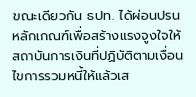ขณะเดียวกัน ธปท. ได้ผ่อนปรนหลักเกณฑ์เพื่อสร้างแรงจูงใจให้สถาบันการเงินที่ปฏิบัติตามเงื่อนไขการรวมหนี้ให้แล้วเส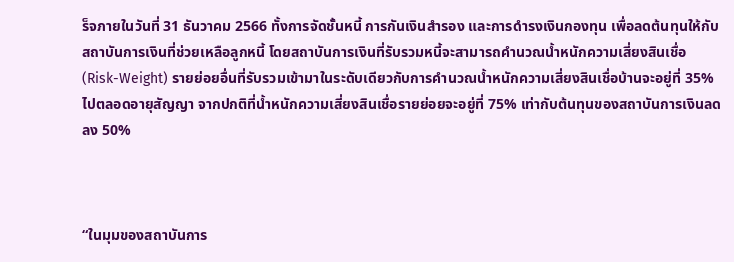ร็จภายในวันที่ 31 ธันวาคม 2566 ทั้งการจัดชั้นหนี้ การกันเงินสำรอง และการดำรงเงินกองทุน เพื่อลดต้นทุนให้กับสถาบันการเงินที่ช่วยเหลือลูกหนี้ โดยสถาบันการเงินที่รับรวมหนี้จะสามารถคำนวณน้ำหนักความเสี่ยงสินเชื่อ (Risk-Weight) รายย่อยอื่นที่รับรวมเข้ามาในระดับเดียวกับการคำนวณน้ำหนักความเสี่ยงสินเชื่อบ้านจะอยู่ที่ 35% ไปตลอดอายุสัญญา จากปกติที่น้ำหนักความเสี่ยงสินเชื่อรายย่อยจะอยู่ที่ 75% เท่ากับต้นทุนของสถาบันการเงินลดลง 50%



“ในมุมของสถาบันการ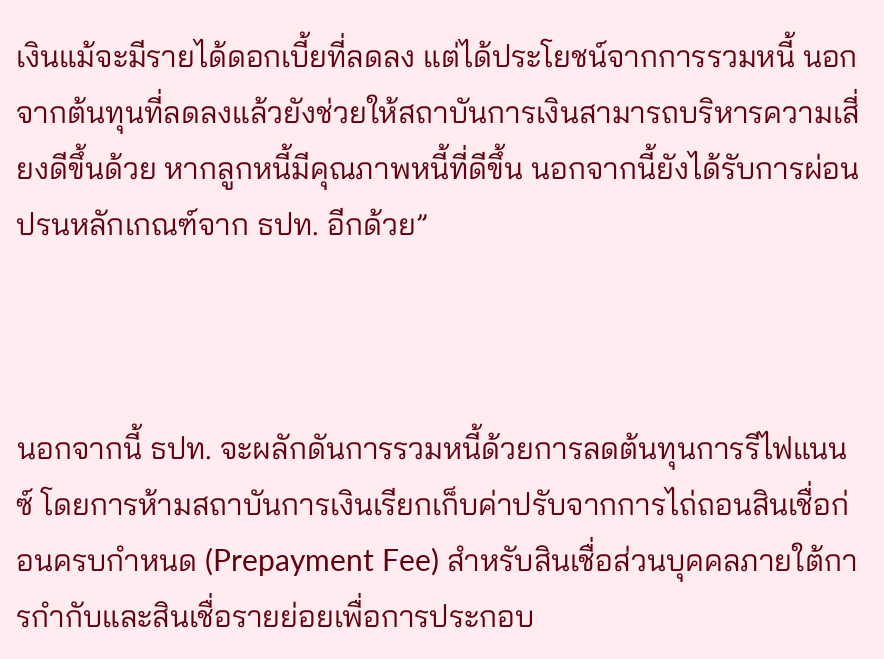เงินแม้จะมีรายได้ดอกเบี้ยที่ลดลง แต่ได้ประโยชน์จากการรวมหนี้ นอกจากต้นทุนที่ลดลงแล้วยังช่วยให้สถาบันการเงินสามารถบริหารความเสี่ยงดีขึ้นด้วย หากลูกหนี้มีคุณภาพหนี้ที่ดีขึ้น นอกจากนี้ยังได้รับการผ่อนปรนหลักเกณฑ์จาก ธปท. อีกด้วย”



นอกจากนี้ ธปท. จะผลักดันการรวมหนี้ด้วยการลดต้นทุนการรีไฟแนนซ์ โดยการห้ามสถาบันการเงินเรียกเก็บค่าปรับจากการไถ่ถอนสินเชื่อก่อนครบกำหนด (Prepayment Fee) สำหรับสินเชื่อส่วนบุคคลภายใต้การกำกับและสินเชื่อรายย่อยเพื่อการประกอบ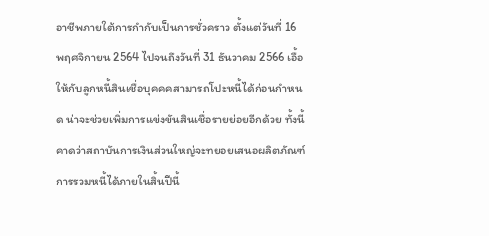อาชีพภายใต้การกำกับเป็นการชั่วคราว ตั้งแต่วันที่ 16 พฤศจิกายน 2564 ไปจนถึงวันที่ 31 ธันวาคม 2566 เอื้อให้กับลูกหนี้สินเชื่อบุคคคสามารถโปะหนี้ได้ก่อนกำหนด น่าจะช่วยเพิ่มการแข่งขันสินเชื่อรายย่อยอีกด้วย ทั้งนี้ คาดว่าสถาบันการเงินส่วนใหญ่จะทยอยเสนอผลิตภัณฑ์การรวมหนี้ได้ภายในสิ้นปีนี้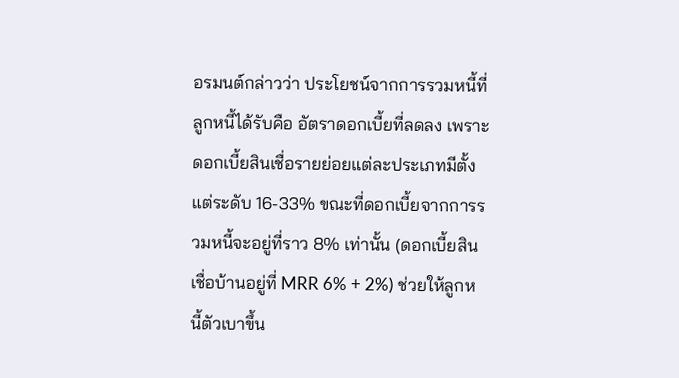อรมนต์กล่าวว่า ประโยชน์จากการรวมหนี้ที่ลูกหนี้ได้รับคือ อัตราดอกเบี้ยที่ลดลง เพราะดอกเบี้ยสินเชื่อรายย่อยแต่ละประเภทมีตั้งแต่ระดับ 16-33% ขณะที่ดอกเบี้ยจากการรวมหนี้จะอยู่ที่ราว 8% เท่านั้น (ดอกเบี้ยสินเชื่อบ้านอยู่ที่ MRR 6% + 2%) ช่วยให้ลูกหนี้ตัวเบาขึ้น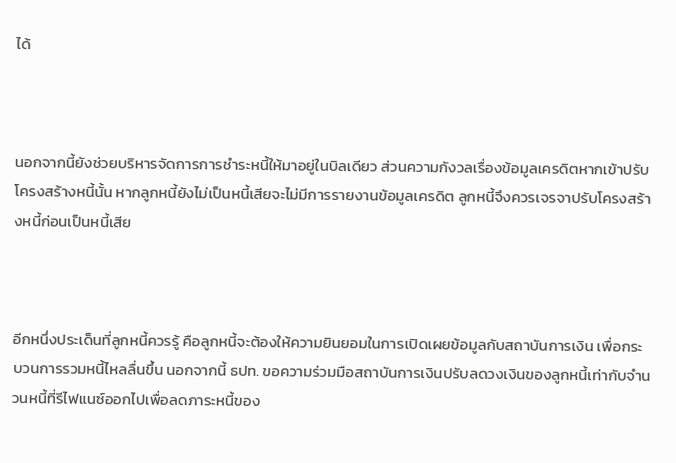ได้



นอกจากนี้ยังช่วยบริหารจัดการการชำระหนี้ให้มาอยู่ในบิลเดียว ส่วนความกังวลเรื่องข้อมูลเครดิตหากเข้าปรับโครงสร้างหนี้นั้น หากลูกหนี้ยังไม่เป็นหนี้เสียจะไม่มีการรายงานข้อมูลเครดิต ลูกหนี้จึงควรเจรจาปรับโครงสร้างหนี้ก่อนเป็นหนี้เสีย



อีกหนึ่งประเด็นที่ลูกหนี้ควรรู้ คือลูกหนี้จะต้องให้ความยินยอมในการเปิดเผยข้อมูลกับสถาบันการเงิน เพื่อกระบวนการรวมหนี้ไหลลื่นขึ้น นอกจากนี้ ธปท. ขอความร่วมมือสถาบันการเงินปรับลดวงเงินของลูกหนี้เท่ากับจำนวนหนี้ที่รีไฟแนซ์ออกไปเพื่อลดภาระหนี้ของ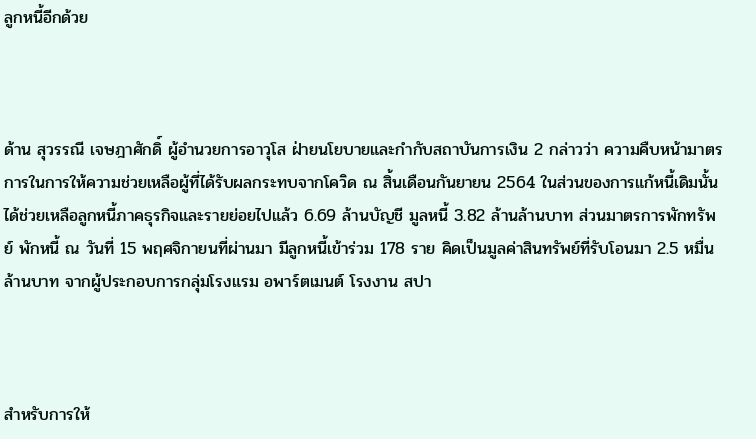ลูกหนี้อีกด้วย



ด้าน สุวรรณี เจษฎาศักดิ์ ผู้อำนวยการอาวุโส ฝ่ายนโยบายและกำกับสถาบันการเงิน 2 กล่าวว่า ความคืบหน้ามาตรการในการให้ความช่วยเหลือผู้ที่ได้รับผลกระทบจากโควิด ณ สิ้นเดือนกันยายน 2564 ในส่วนของการแก้หนี้เดิมนั้นได้ช่วยเหลือลูกหนี้ภาคธุรกิจและรายย่อยไปแล้ว 6.69 ล้านบัญชี มูลหนี้ 3.82 ล้านล้านบาท ส่วนมาตรการพักทรัพย์ พักหนี้ ณ วันที่ 15 พฤศจิกายนที่ผ่านมา มีลูกหนี้เข้าร่วม 178 ราย คิดเป็นมูลค่าสินทรัพย์ที่รับโอนมา 2.5 หมื่นล้านบาท จากผู้ประกอบการกลุ่มโรงแรม อพาร์ตเมนต์ โรงงาน สปา



สำหรับการให้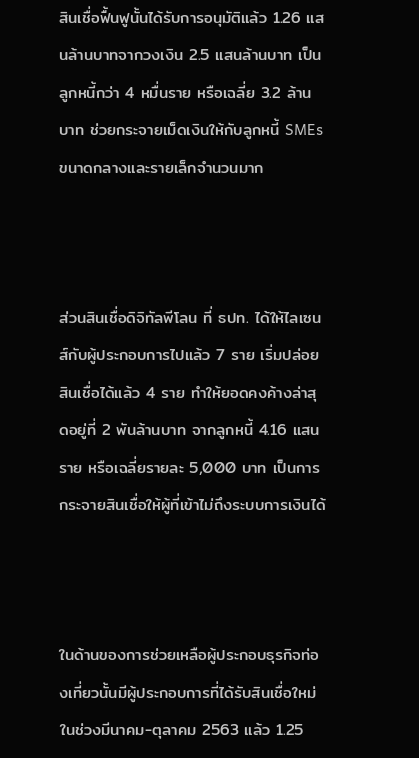สินเชื่อฟื้นฟูนั้นได้รับการอนุมัติแล้ว 1.26 แสนล้านบาทจากวงเงิน 2.5 แสนล้านบาท เป็นลูกหนี้กว่า 4 หมื่นราย หรือเฉลี่ย 3.2 ล้านบาท ช่วยกระจายเม็ดเงินให้กับลูกหนี้ SMEs ขนาดกลางและรายเล็กจำนวนมาก



ส่วนสินเชื่อดิจิทัลพีโลน ที่ ธปท. ได้ให้ไลเซนส์กับผู้ประกอบการไปแล้ว 7 ราย เริ่มปล่อยสินเชื่อได้แล้ว 4 ราย ทำให้ยอดคงค้างล่าสุดอยู่ที่ 2 พันล้านบาท จากลูกหนี้ 4.16 แสนราย หรือเฉลี่ยรายละ 5,000 บาท เป็นการกระจายสินเชื่อให้ผู้ที่เข้าไม่ถึงระบบการเงินได้



ในด้านของการช่วยเหลือผู้ประกอบธุรกิจท่องเที่ยวนั้นมีผู้ประกอบการที่ได้รับสินเชื่อใหม่ในช่วงมีนาคม-ตุลาคม 2563 แล้ว 1.25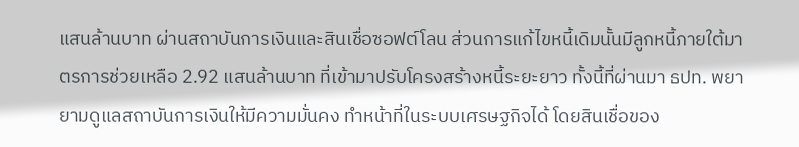แสนล้านบาท ผ่านสถาบันการเงินและสินเชื่อซอฟต์โลน ส่วนการแก้ไขหนี้เดิมนั้นมีลูกหนี้ภายใต้มาตรการช่วยเหลือ 2.92 แสนล้านบาท ที่เข้ามาปรับโครงสร้างหนี้ระยะยาว ทั้งนี้ที่ผ่านมา ธปท. พยายามดูแลสถาบันการเงินให้มีความมั่นคง ทำหน้าที่ในระบบเศรษฐกิจได้ โดยสินเชื่อของ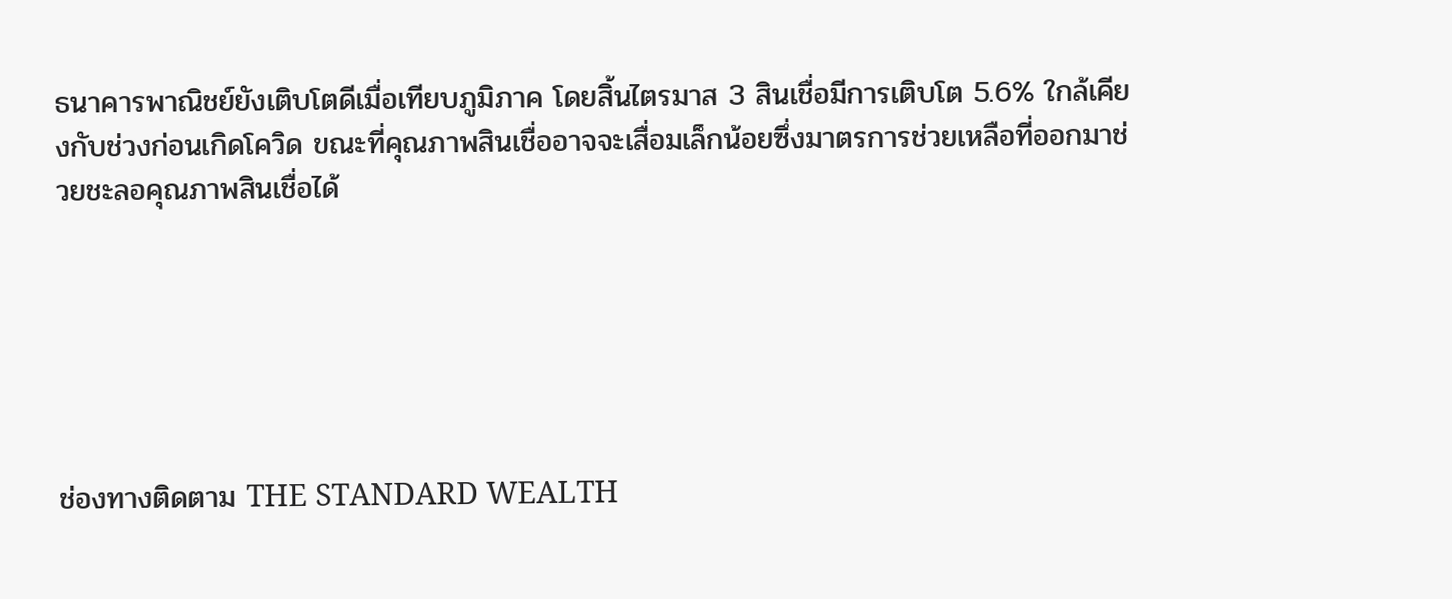ธนาคารพาณิชย์ยังเติบโตดีเมื่อเทียบภูมิภาค โดยสิ้นไตรมาส 3 สินเชื่อมีการเติบโต 5.6% ใกล้เคียงกับช่วงก่อนเกิดโควิด ขณะที่คุณภาพสินเชื่ออาจจะเสื่อมเล็กน้อยซึ่งมาตรการช่วยเหลือที่ออกมาช่วยชะลอคุณภาพสินเชื่อได้






ช่องทางติดตาม THE STANDARD WEALTH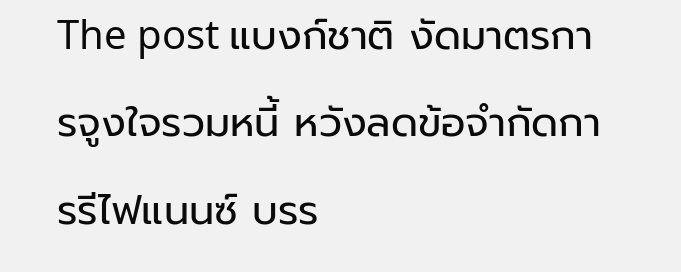The post แบงก์ชาติ งัดมาตรการจูงใจรวมหนี้ หวังลดข้อจำกัดการรีไฟแนนซ์ บรร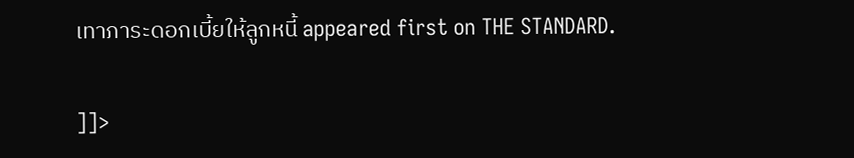เทาภาระดอกเบี้ยให้ลูกหนี้ appeared first on THE STANDARD.

]]>